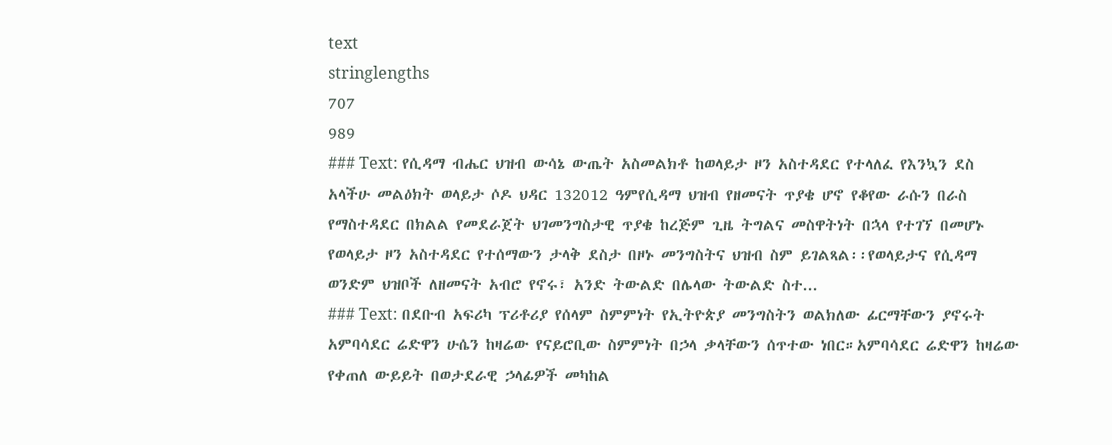text
stringlengths
707
989
### Text: የሲዳማ ብሔር ህዝብ ውሳኔ ውጤት አስመልክቶ ከወላይታ ዞን አስተዳደር የተላለፈ የእንኳን ደስ አላችሁ መልዕክት ወላይታ ሶዶ ህዳር 132012 ዓምየሲዳማ ህዝብ የዘመናት ጥያቄ ሆኖ የቆየው ራሱን በራስ የማስተዳደር በክልል የመደራጀት ህገመንግስታዊ ጥያቄ ከረጅም ጊዜ ትግልና መስዋትነት በኋላ የተገኘ በመሆኑ የወላይታ ዞን አስተዳደር የተሰማውን ታላቅ ደስታ በዞኑ መንግስትና ህዝብ ስም ይገልጻል፡፡የወላይታና የሲዳማ ወንድም ህዝቦች ለዘመናት አብሮ የኖሩ፣ አንድ ትውልድ በሌላው ትውልድ ስተ...
### Text: በደቡብ አፍሪካ ፕሪቶሪያ የሰላም ስምምነት የኢትዮጵያ መንግስትን ወልክለው ፊርማቸውን ያኖሩት አምባሳደር ሬድዋን ሁሴን ከዛሬው የናይሮቢው ስምምነት በኃላ ቃላቸውን ሰጥተው ነበር።አምባሳደር ሬድዋን ከዛሬው የቀጠለ ውይይት በወታደራዊ ኃላፊዎች መካከል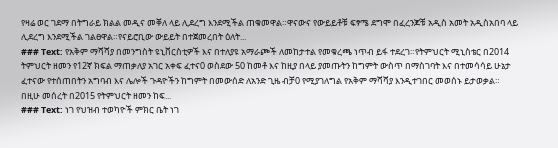የዛሬ ወር ገደማ በትግራይ ክልል መዲና መቐለ ላይ ሊደረግ እንደሚችል ጠቁመዋል።ዋናውና የውይይቶቹ ፍፃሜ ደግሞ በፈረንጆቹ አዲስ አመት አዲስአበባ ላይ ሊደረግ እንደሚችል ገልፀዋል።የናይሮቢው ውይይት በተጀመረበት ዕለት...
### Text: የአቅም ማሻሻያ በመንግስት ዩኒቨርስቲዎች እና በተለያዩ አማራጮች ለመከታተል የመቁረጫ ነጥብ ይፋ ተደረገ።የትምህርት ሚኒስቴር በ2014 ትምህርት ዘመን የ12ኛ ክፍል ማጠቃለያ አገር አቀፍ ፈተና0 ወስደው 50 ከመቶ እና ከዚያ በላይ ያመጡትን ከግምት ውስጥ በማስገባት እና በተመሳሳይ ሁኔታ ፈተናው የተሰጠበትን አግባብ እና ሌሎች ጉዳዮችን ከግምት በመውሰድ ለአንድ ጊዜ ብቻ0 የሚያገለግል የአቅም ማሻሻያ እንዲተገበር መወሰኑ ይታወቃል። በዚሁ መሰረት በ2015 የትምህርት ዘመን ከፍ...
### Text: ነገ የህዝብ ተወካዮች ምክር ቤት ነገ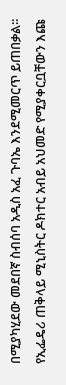በሚያካሂደው መደበኛ ስብሰባ አዲስ አፈ ጉባኤ እንደሚመርጥ ይጠበቃል፡፡ የኢፌዴሪ ጠቅላይ ሚኒስትር ዶክተር አብይ አህመድ የሚያቀርቧቸውን እጩ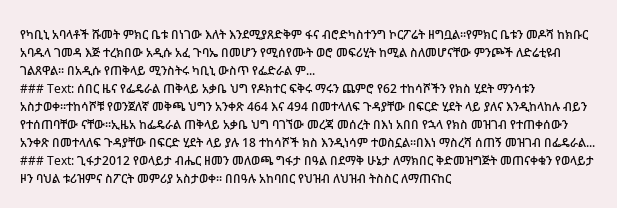የካቢኒ አባላቶች ሹመት ምክር ቤቱ በነገው እለት እንደሚያጸድቅም ፋና ብሮድካስተንግ ኮርፖሬት ዘግቧል፡፡የምክር ቤቱን መዶሻ ከክቡር አባዱላ ገመዳ እጅ ተረክበው አዲሱ አፈ ጉባኤ በመሆን የሚሰየሙት ወሮ መፍሪሂት ከሚል ስለመሆናቸው ምንጮች ለድሬቲዩብ ገልጸዋል፡፡ በአዲሱ የጠቅላይ ሚንስትሩ ካቢኒ ውስጥ የፌድራል ም...
### Text: ሰበር ዜና የፌዴራል ጠቅላይ አቃቤ ህግ የዶክተር ፍቅሩ ማሩን ጨምሮ የ62 ተከሳሾችን የክስ ሂደት ማንሳቱን አስታወቀ።ተከሳሾቹ የወንጀለኛ መቅጫ ህግን አንቀጽ 464 እና 494 በመተላለፍ ጉዳያቸው በፍርድ ሂደት ላይ ያለና እንዲከላከሉ ብይን የተሰጠባቸው ናቸው።ኢዜአ ከፌዴራል ጠቅላይ አቃቤ ህግ ባገኘው መረጃ መሰረት በእነ አበበ የኋላ የክስ መዝገብ የተጠቀሰውን አንቀጽ በመተላለፍ ጉዳያቸው በፍርድ ሂደት ላይ ያሉ 18 ተከሳሾች ክስ እንዲነሳም ተወስኗል።በእነ ማስረሻ ሰጠኝ መዝገብ በፌዴራል...
### Text: ጊፋታ2012 የወላይታ ብሔር ዘመን መለወጫ ግፋታ በዓል በደማቅ ሁኔታ ለማክበር ቅድመዝግጅት መጠናቀቁን የወላይታ ዞን ባህል ቱሪዝምና ስፖርት መምሪያ አስታወቀ፡፡ በበዓሉ አከባበር የህዝብ ለህዝብ ትስስር ለማጠናከር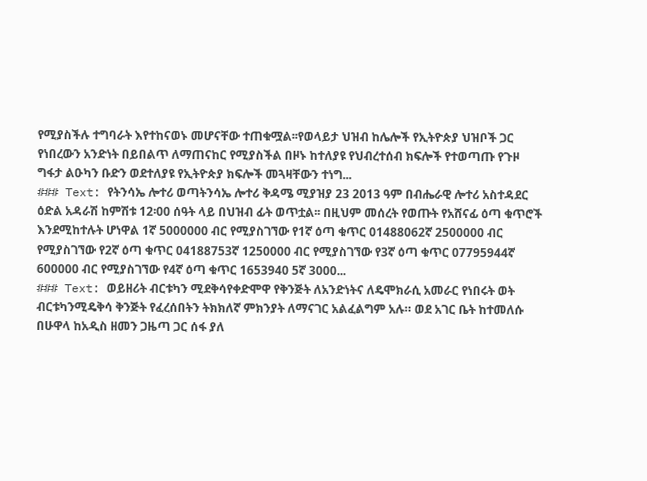የሚያስችሉ ተግባራት እየተከናወኑ መሆናቸው ተጠቁሟል፡፡የወላይታ ህዝብ ከሌሎች የኢትዮጵያ ህዝቦች ጋር የነበረውን አንድነት በይበልጥ ለማጠናከር የሚያስችል በዞኑ ከተለያዩ የህብረተሰብ ክፍሎች የተወጣጡ የጉዞ ግፋታ ልዑካን ቡድን ወደተለያዩ የኢትዮጵያ ክፍሎች መጓዛቸውን ተነግ...
### Text: የትንሳኤ ሎተሪ ወጣትንሳኤ ሎተሪ ቅዳሜ ሚያዝያ 23 2013 ዓም በብሔራዊ ሎተሪ አስተዳደር ዕድል አዳራሽ ከምሽቱ 12፡00 ሰዓት ላይ በህዝብ ፊት ወጥቷል፡፡ በዚህም መሰረት የወጡት የአሸናፊ ዕጣ ቁጥሮች እንደሚከተሉት ሆነዋል 1ኛ 5000000 ብር የሚያስገኘው የ1ኛ ዕጣ ቁጥር 01488062ኛ 2500000 ብር የሚያስገኘው የ2ኛ ዕጣ ቁጥር 04188753ኛ 1250000 ብር የሚያስገኘው የ3ኛ ዕጣ ቁጥር 07795944ኛ 600000 ብር የሚያስገኘው የ4ኛ ዕጣ ቁጥር 1653940 5ኛ 3000...
### Text: ወይዘሪት ብርቱካን ሚደቅሳየቀድሞዋ የቅንጅት ለአንድነትና ለዴሞክራሲ አመራር የነበሩት ወት ብርቱካንሚዴቅሳ ቅንጅት የፈረሰበትን ትክክለኛ ምክንያት ለማናገር አልፈልግም አሉ። ወደ አገር ቤት ከተመለሱ በሁዋላ ከአዲስ ዘመን ጋዜጣ ጋር ሰፋ ያለ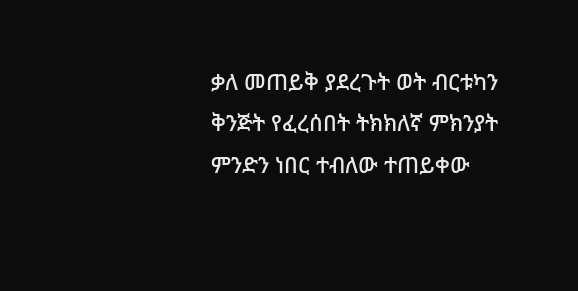ቃለ መጠይቅ ያደረጉት ወት ብርቱካን ቅንጅት የፈረሰበት ትክክለኛ ምክንያት ምንድን ነበር ተብለው ተጠይቀው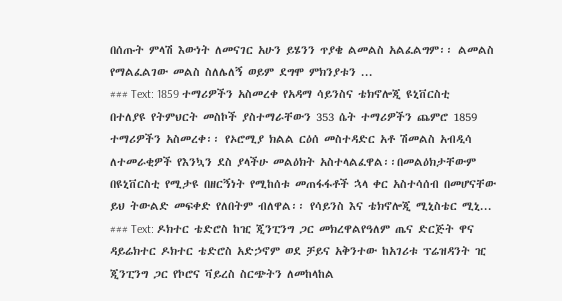በሰጡት ምላሽ እውነት ለመናገር አሁን ይሄንን ጥያቄ ልመልስ አልፈልግም፡፡ ልመልስ የማልፈልገው መልስ ስለሌለኝ ወይም ደግሞ ምክንያቱን ...
### Text: 1859 ተማሪዎችን አስመረቀ የአዳማ ሳይንስና ቴክኖሎጂ ዩኒቨርስቲ በተለያዩ የትምህርት መስኮች ያስተማራቸውን 353 ሴት ተማሪዎችን ጨምሮ 1859 ተማሪዎችን አስመረቀ፡፡ የኦሮሚያ ክልል ርዕሰ መስተዳድር አቶ ሽመልስ አብዲሳ ለተመራቂዎች የእንኳን ደስ ያላችሁ መልዕክት አስተላልፈዋል፡፡በመልዕክታቸውም በዩኒቨርስቲ የሚታዩ በዘርኝነት የሚከሰቱ መጠፋፋቶች ኋላ ቀር አስተሳሰብ በመሆናቸው ይህ ትውልድ መፍቀድ የለበትም ብለዋል፡፡ የሳይንስ እና ቴክኖሎጂ ሚኒስቴር ሚኒ...
### Text: ዶክተር ቴድሮስ ከዢ ጂንፒንግ ጋር መክረዋልየዓለም ጤና ድርጅት ዋና ዳይሬክተር ዶክተር ቴድሮስ አድኃኖም ወደ ቻይና አቅንተው ከአገሪቱ ፕሬዝዳንት ዢ ጂንፒንግ ጋር የኮሮና ቫይረስ ስርጭትን ለመከላከል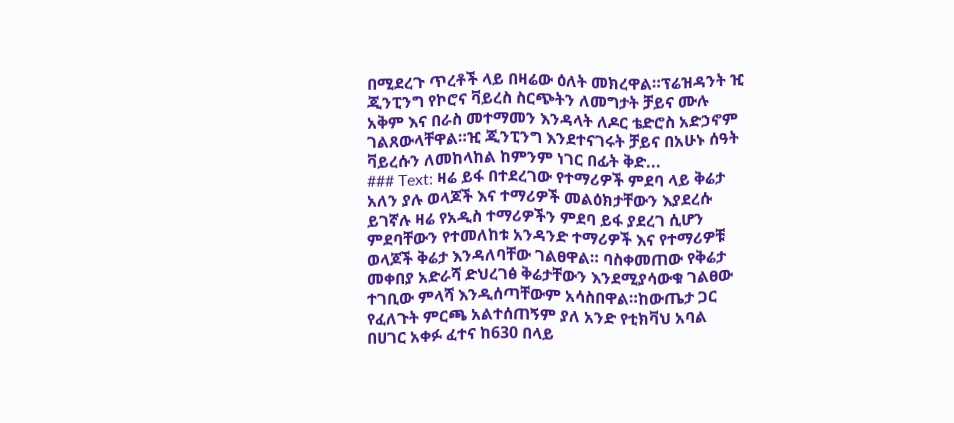በሚደረጉ ጥረቶች ላይ በዛሬው ዕለት መክረዋል።ፕሬዝዳንት ዢ ጂንፒንግ የኮሮና ቫይረስ ስርጭትን ለመግታት ቻይና ሙሉ አቅም እና በራስ መተማመን እንዳላት ለዶር ቴድሮስ አድኃኖም ገልጸውላቸዋል።ዢ ጂንፒንግ እንደተናገሩት ቻይና በአሁኑ ሰዓት ቫይረሱን ለመከላከል ከምንም ነገር በፊት ቅድ...
### Text: ዛሬ ይፋ በተደረገው የተማሪዎች ምደባ ላይ ቅሬታ አለን ያሉ ወላጆች እና ተማሪዎች መልዕክታቸውን እያደረሱ ይገኛሉ ዛሬ የአዲስ ተማሪዎችን ምደባ ይፋ ያደረገ ሲሆን ምደባቸውን የተመለከቱ አንዳንድ ተማሪዎች እና የተማሪዎቹ ወላጆች ቅሬታ እንዳለባቸው ገልፀዋል። ባስቀመጠው የቅሬታ መቀበያ አድራሻ ድህረገፅ ቅሬታቸውን እንደሚያሳውቁ ገልፀው ተገቢው ምላሻ እንዲሰጣቸውም አሳስበዋል።ከውጤታ ጋር የፈለጉት ምርጫ አልተሰጠኝም ያለ አንድ የቲክቫህ አባል በሀገር አቀፉ ፈተና ከ630 በላይ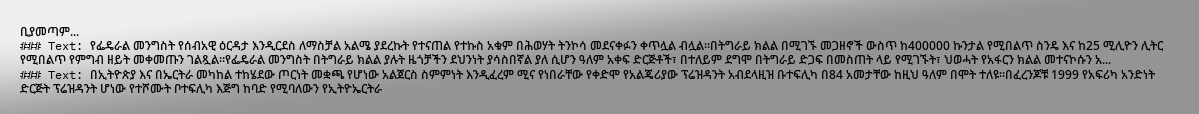ቢያመጣም...
### Text: የፌዴራል መንግስት የሰብአዊ ዕርዳታ እንዲርደስ ለማስቻል አልሜ ያደረኩት የተናጠል የተኩስ አቁም በሕወሃት ትንኮሳ መደናቀፉን ቀጥሏል ብሏል።በትግራይ ክልል በሚገኙ መጋዘኖች ውስጥ ከ400000 ኩንታል የሚበልጥ ስንዴ እና ከ25 ሚሊዮን ሊትር የሚበልጥ የምግብ ዘይት መቀመጡን ገልጿል።የፌዴራል መንግስት በትግራይ ክልል ያሉት ዜጎቻችን ደህንነት ያሳስበኛል ያለ ሲሆን ዓለም አቀፍ ድርጅቶች፣ በተለይም ደግሞ በትግራይ ድጋፍ በመስጠት ላይ የሚገኙት፣ ህወሓት የአፋርን ክልል መተናኮሱን አ...
### Text: በኢትዮጵያ እና በኤርትራ መካከል ተከሄደው ጦርነት መቋጫ የሆነው አልጀርስ ስምምነት እንዲፈረም ሚና የነበራቸው የቀድሞ የአልጄሪያው ፕሬዝዳንት አብደላዚዝ ቡተፍሊካ በ84 አመታቸው ከዚህ ዓለም በሞት ተለዩ።በፈረንጆቹ 1999 የአፍሪካ አንድነት ድርጅት ፕሬዝዳንት ሆነው የተሾሙት ቦተፍሊካ እጅግ ከባድ የሚባለውን የኢትዮኤርትራ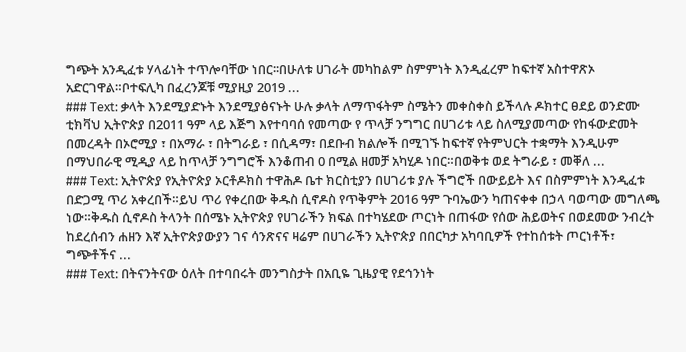ግጭት አንዲፈቱ ሃላፊነት ተጥሎባቸው ነበር፡፡በሁለቱ ሀገራት መካከልም ስምምነት እንዲፈረም ከፍተኛ አስተዋጽኦ አድርገዋል።ቦተፍሊካ በፈረንጆቹ ሚያዚያ 2019 ...
### Text: ቃላት እንደሚያድኑት እንደሚያፅናኑት ሁሉ ቃላት ለማጥፋትም ስሜትን መቀስቀስ ይችላሉ ዶክተር ፀደይ ወንድሙ ቲክቫህ ኢትዮጵያ በ2011 ዓም ላይ እጅግ እየተባባሰ የመጣው የ ጥላቻ ንግግር በሀገሪቱ ላይ ስለሚያመጣው የከፋውድመት በመረዳት በኦሮሚያ ፣ በአማራ ፣ በትግራይ ፣ በሲዳማ፣ በደቡብ ክልሎች በሚገኙ ከፍተኛ የትምህርት ተቋማት እንዲሁም በማህበራዊ ሚዲያ ላይ ከጥላቻ ንግግሮች እንቆጠብ 0 በሚል ዘመቻ አካሂዶ ነበር።በወቅቱ ወደ ትግራይ ፣ መቐለ ...
### Text: ኢትዮጵያ የኢትዮጵያ ኦርቶዶክስ ተዋሕዶ ቤተ ክርስቲያን በሀገሪቱ ያሉ ችግሮች በውይይት እና በስምምነት እንዲፈቱ በድጋሚ ጥሪ አቀረበች።ይህ ጥሪ የቀረበው ቅዱስ ሲኖዶስ የጥቅምት 2016 ዓም ጉባኤውን ካጠናቀቀ በኃላ ባወጣው መግለጫ ነው።ቅዱስ ሲኖዶስ ትላንት በሰሜኑ ኢትዮጵያ የሀገራችን ክፍል በተካሄደው ጦርነት በጠፋው የሰው ሕይወትና በወደመው ንብረት ከደረሰብን ሐዘን እኛ ኢትዮጵያውያን ገና ሳንጽናና ዛሬም በሀገራችን ኢትዮጵያ በበርካታ አካባቢዎች የተከሰቱት ጦርነቶች፣ ግጭቶችና ...
### Text: በትናንትናው ዕለት በተባበሩት መንግስታት በአቢዬ ጊዜያዊ የደኅንነት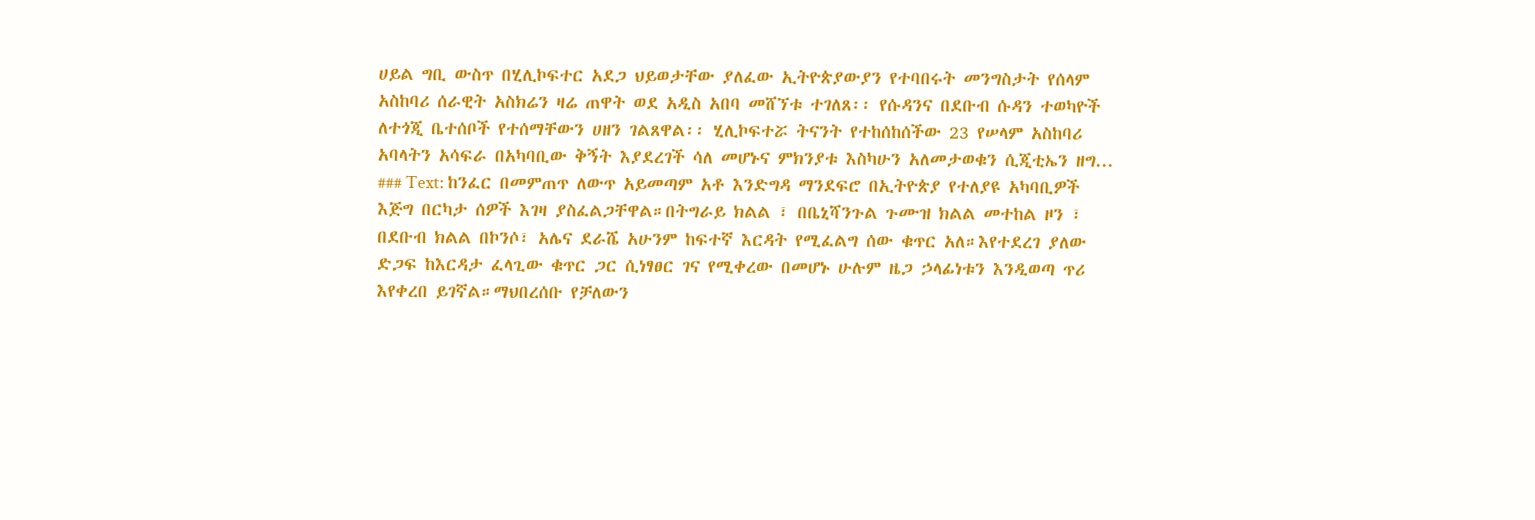ሀይል ግቢ ውስጥ በሂሊኮፍተር አደጋ ህይወታቸው ያለፈው ኢትዮጵያውያን የተባበሩት መንግስታት የሰላም አስከባሪ ሰራዊት አስክሬን ዛሬ ጠዋት ወደ አዲስ አበባ መሸኘቱ ተገለጸ፡፡ የሱዳንና በደቡብ ሱዳን ተወካዮች ለተጎጂ ቤተሰቦች የተሰማቸውን ሀዘን ገልጸዋል፡፡ ሂሊኮፍተሯ ትናንት የተከሰከሰችው 23 የሠላም አስከባሪ አባላትን አሳፍራ በአካባቢው ቅኝት እያደረገች ሳለ መሆኑና ምክንያቱ እስካሁን አለመታወቁን ሲጂቲኤን ዘግ...
### Text: ከንፈር በመምጠጥ ለውጥ አይመጣም አቶ እንድግዳ ማንደፍሮ በኢትዮጵያ የተለያዩ አካባቢዎች እጅግ በርካታ ሰዎች እገዛ ያስፈልጋቸዋል።በትግራይ ክልል ፣ በቤኒሻንጉል ጉሙዝ ክልል መተከል ዞን ፣ በደቡብ ክልል በኮንሶ፣ አሌና ደራሼ አሁንም ከፍተኛ እርዳት የሚፈልግ ሰው ቁጥር አለ።እየተደረገ ያለው ድጋፍ ከእርዳታ ፈላጊው ቁጥር ጋር ሲነፃፀር ገና የሚቀረው በመሆኑ ሁሉም ዜጋ ኃላፊነቱን እንዲወጣ ጥሪ እየቀረበ ይገኛል።ማህበረሰቡ የቻለውን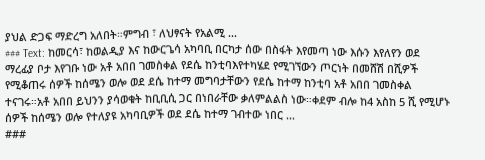ያህል ድጋፍ ማድረግ አለበት።ምግብ ፣ ለህፃናት የአልሚ ...
### Text: ከመርሳ፣ ከወልዲያ እና ከውርጌሳ አካባቢ በርካታ ሰው በስፋት እየመጣ ነው እሱን እየለየን ወደ ማረፊያ ቦታ እየገቡ ነው አቶ አበበ ገመስቀል የደሴ ከንቲባእየተካሄደ የሚገኘውን ጦርነት በመሸሽ በሺዎች የሚቆጠሩ ሰዎች ከሰሜን ወሎ ወደ ደሴ ከተማ መግባታቸውን የደሴ ከተማ ከንቲባ አቶ አበበ ገመስቀል ተናገሩ።አቶ አበበ ይህንን ያሳወቁት ከቢቢሲ ጋር በነበራቸው ቃለምልልስ ነው።ቀደም ብሎ ከ4 አስከ 5 ሺ የሚሆኑ ሰዎች ከሰሜን ወሎ የተለያዩ አካባቢዎች ወደ ደሴ ከተማ ገብተው ነበር ...
###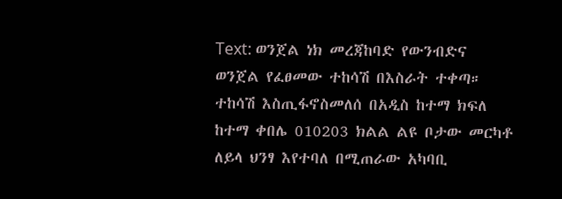Text: ወንጀል ነክ መረጃከባድ የውንብድና ወንጀል የፈፀመው ተከሳሽ በእስራት ተቀጣ። ተከሳሽ እስጢፋኖስመለሰ በአዲስ ከተማ ክፍለ ከተማ ቀበሌ 010203 ክልል ልዩ ቦታው መርካቶ ለይላ ህንፃ እየተባለ በሚጠራው አካባቢ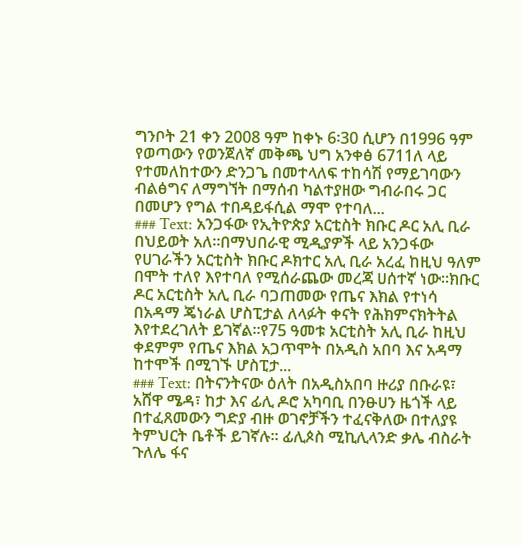ግንቦት 21 ቀን 2008 ዓም ከቀኑ 6፡30 ሲሆን በ1996 ዓም የወጣውን የወንጀለኛ መቅጫ ህግ አንቀፅ 6711ለ ላይ የተመለከተውን ድንጋጌ በመተላለፍ ተከሳሽ የማይገባውን ብልፅግና ለማግኘት በማሰብ ካልተያዘው ግብራበሩ ጋር በመሆን የግል ተበዳይፋሲል ማሞ የተባለ...
### Text: አንጋፋው የኢትዮጵያ አርቲስት ክቡር ዶር አሊ ቢራ በህይወት አለ።በማህበራዊ ሚዲያዎች ላይ አንጋፋው የሀገራችን አርቲስት ክቡር ዶክተር አሊ ቢራ አረፈ ከዚህ ዓለም በሞት ተለየ እየተባለ የሚሰራጨው መረጃ ሀሰተኛ ነው።ክቡር ዶር አርቲስት አሊ ቢራ ባጋጠመው የጤና እክል የተነሳ በአዳማ ጄነራል ሆስፒታል ለላፉት ቀናት የሕክምናክትትል እየተደረገለት ይገኛል።የ75 ዓመቱ አርቲስት አሊ ቢራ ከዚህ ቀደምም የጤና እክል አጋጥሞት በአዲስ አበባ እና አዳማ ከተሞች በሚገኙ ሆስፒታ...
### Text: በትናንትናው ዕለት በአዲስአበባ ዙሪያ በቡራዩ፣ አሸዋ ሜዳ፣ ከታ እና ፊሊ ዶሮ አካባቢ በንፁሀን ዜጎች ላይ በተፈጸመውን ግድያ ብዙ ወገኖቻችን ተፈናቅለው በተለያዩ ትምህርት ቤቶች ይገኛሉ። ፊሊጶስ ሚኪሊላንድ ቃሌ ብስራት ጉለሌ ፋና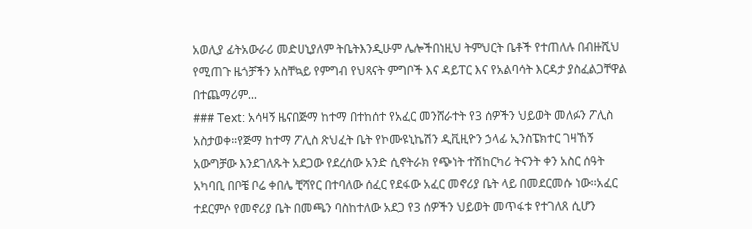አወሊያ ፊትአውራሪ መድሀኒያለም ትቤትእንዲሁም ሌሎችበነዚህ ትምህርት ቤቶች የተጠለሉ በብዙሺህ የሚጠጉ ዜጎቻችን አስቸኳይ የምግብ የህጻናት ምግቦች እና ዳይፐር እና የአልባሳት እርዳታ ያስፈልጋቸዋል በተጨማሪም...
### Text: አሳዛኝ ዜናበጅማ ከተማ በተከሰተ የአፈር መንሸራተት የ3 ሰዎችን ህይወት መለፉን ፖሊስ አስታወቀ።የጅማ ከተማ ፖሊስ ጽህፈት ቤት የኮሙዩኒኬሽን ዲቪዚዮን ኃላፊ ኢንስፔክተር ገዛኸኝ አውግቻው እንደገለጹት አደጋው የደረሰው አንድ ሲኖትራክ የጭነት ተሽከርካሪ ትናንት ቀን አስር ሰዓት አካባቢ በቦቼ ቦሬ ቀበሌ ቺሻየር በተባለው ሰፈር የደፋው አፈር መኖሪያ ቤት ላይ በመደርመሱ ነው፡፡አፈር ተደርምሶ የመኖሪያ ቤት በመጫን ባስከተለው አደጋ የ3 ሰዎችን ህይወት መጥፋቱ የተገለጸ ሲሆን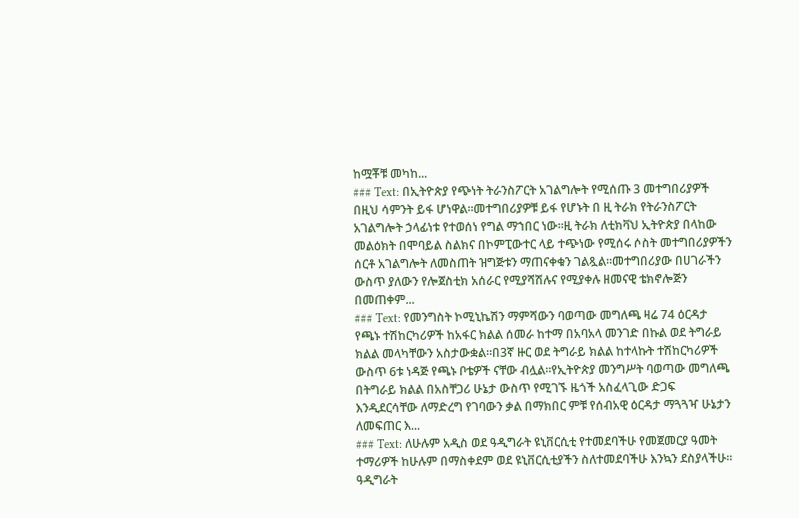ከሟቾቹ መካከ...
### Text: በኢትዮጵያ የጭነት ትራንስፖርት አገልግሎት የሚሰጡ 3 መተግበሪያዎች በዚህ ሳምንት ይፋ ሆነዋል።መተግበሪያዎቹ ይፋ የሆኑት በ ዚ ትራክ የትራንስፖርት አገልግሎት ኃላፊነቱ የተወሰነ የግል ማኀበር ነው።ዚ ትራክ ለቲክቫህ ኢትዮጵያ በላከው መልዕክት በሞባይል ስልክና በኮምፒውተር ላይ ተጭነው የሚሰሩ ሶስት መተግበሪያዎችን ሰርቶ አገልግሎት ለመስጠት ዝግጅቱን ማጠናቀቁን ገልጿል።መተግበሪያው በሀገራችን ውስጥ ያለውን የሎጀስቲክ አሰራር የሚያሻሽሉና የሚያቀሉ ዘመናዊ ቴክኖሎጅን በመጠቀም...
### Text: የመንግስት ኮሚኒኬሽን ማምሻውን ባወጣው መግለጫ ዛሬ 74 ዕርዳታ የጫኑ ተሽከርካሪዎች ከአፋር ክልል ሰመራ ከተማ በአባአላ መንገድ በኩል ወደ ትግራይ ክልል መላካቸውን አስታውቋል።በ3ኛ ዙር ወደ ትግራይ ክልል ከተላኩት ተሽከርካሪዎች ውስጥ 6ቱ ነዳጅ የጫኑ ቦቴዎች ናቸው ብሏል።የኢትዮጵያ መንግሥት ባወጣው መግለጫ በትግራይ ክልል በአስቸጋሪ ሁኔታ ውስጥ የሚገኙ ዜጎች አስፈላጊው ድጋፍ እንዲደርሳቸው ለማድረግ የገባውን ቃል በማክበር ምቹ የሰብአዊ ዕርዳታ ማጓጓዣ ሁኔታን ለመፍጠር እ...
### Text: ለሁሉም አዲስ ወደ ዓዲግራት ዩኒቨርሲቲ የተመደባችሁ የመጀመርያ ዓመት ተማሪዎች ከሁሉም በማስቀደም ወደ ዩኒቨርሲቲያችን ስለተመደባችሁ እንኳን ደስያላችሁ። ዓዲግራት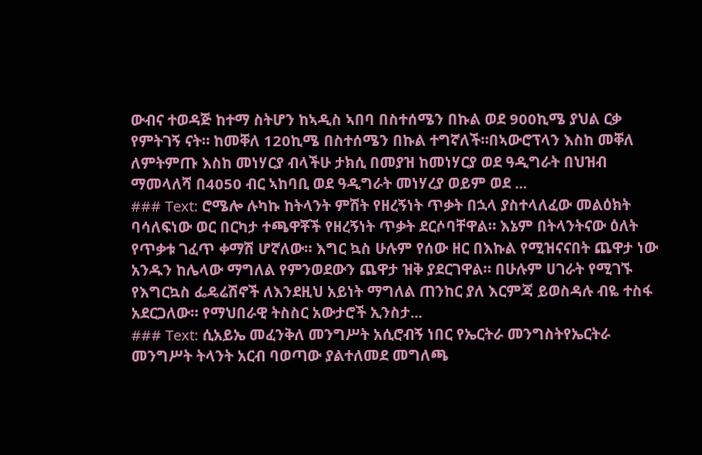ውብና ተወዳጅ ከተማ ስትሆን ከኣዲስ ኣበባ በስተሰሜን በኩል ወደ 900ኪሜ ያህል ርቃ የምትገኝ ናት። ከመቐለ 120ኪሜ በስተሰሜን በኩል ተግኛለች።በኣውሮፕላን እስከ መቐለ ለምትምጡ እስከ መነሃርያ ብላችሁ ታክሲ በመያዝ ከመነሃርያ ወደ ዓዲግራት በህዝብ ማመላለሻ በ4050 ብር ኣከባቢ ወደ ዓዲግራት መነሃረያ ወይም ወደ ...
### Text: ሮሜሎ ሉካኩ ከትላንት ምሽት የዘረኝነት ጥቃት በኋላ ያስተላለፈው መልዕክት ባሳለፍነው ወር በርካታ ተጫዋቾች የዘረኝነት ጥቃት ደርሶባቸዋል። እኔም በትላንትናው ዕለት የጥቃቱ ገፈጥ ቀማሽ ሆኛለው። እግር ኳስ ሁሉም የሰው ዘር በእኩል የሚዝናናበት ጨዋታ ነው አንዱን ከሌላው ማግለል የምንወደውን ጨዋታ ዝቅ ያደርገዋል። በሁሉም ሀገራት የሚገኙ የእግርኳስ ፌዴሬሽኖች ለእንደዚህ አይነት ማግለል ጠንከር ያለ እርምጃ ይወስዳሉ ብዬ ተስፋ አደርጋለው። የማህበራዊ ትስስር አውታሮች ኢንስታ...
### Text: ሲአይኤ መፈንቅለ መንግሥት አሲሮብኝ ነበር የኤርትራ መንግስትየኤርትራ መንግሥት ትላንት አርብ ባወጣው ያልተለመደ መግለጫ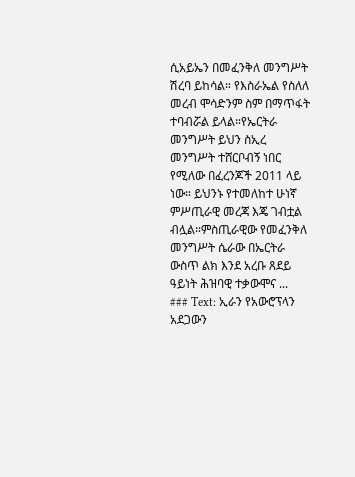ሲአይኤን በመፈንቅለ መንግሥት ሽረባ ይከሳል። የእስራኤል የስለለ መረብ ሞሳድንም ስም በማጥፋት ተባብሯል ይላል።የኤርትራ መንግሥት ይህን ስኢረ መንግሥት ተሸርቦብኝ ነበር የሚለው በፈረንጆች 2011 ላይ ነው። ይህንኑ የተመለከተ ሁነኛ ምሥጢራዊ መረጃ እጄ ገብቷል ብሏል።ምስጢራዊው የመፈንቅለ መንግሥት ሴራው በኤርትራ ውስጥ ልክ እንደ አረቡ ጸደይ ዓይነት ሕዝባዊ ተቃውሞና ...
### Text: ኢራን የአውሮፕላን አደጋውን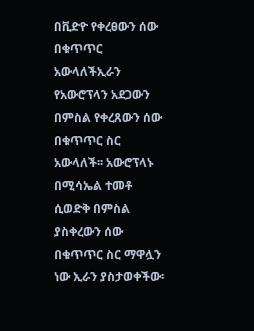በቪድዮ የቀረፀውን ሰው በቁጥጥር አውላለችኢራን የአውሮፕላን አደጋውን በምስል የቀረጸውን ሰው በቁጥጥር ስር አውላለች፡፡ አውሮፕላኑ በሚሳኤል ተመቶ ሲወድቅ በምስል ያስቀረውን ሰው በቁጥጥር ስር ማዋሏን ነው ኢራን ያስታወቀችው፡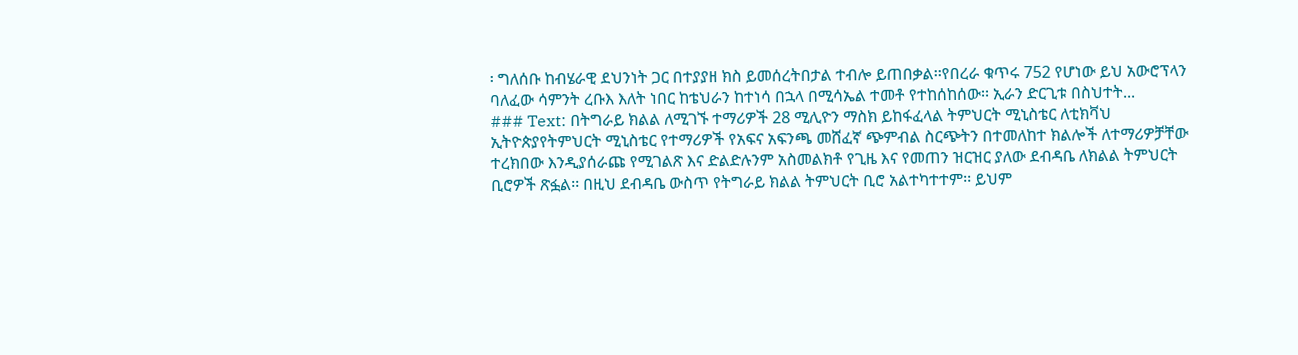፡ ግለሰቡ ከብሄራዊ ደህንነት ጋር በተያያዘ ክስ ይመሰረትበታል ተብሎ ይጠበቃል፡፡የበረራ ቁጥሩ 752 የሆነው ይህ አውሮፕላን ባለፈው ሳምንት ረቡእ እለት ነበር ከቴህራን ከተነሳ በኋላ በሚሳኤል ተመቶ የተከሰከሰው፡፡ ኢራን ድርጊቱ በስህተት...
### Text: በትግራይ ክልል ለሚገኙ ተማሪዎች 28 ሚሊዮን ማስክ ይከፋፈላል ትምህርት ሚኒስቴር ለቲክቫህ ኢትዮጵያየትምህርት ሚኒስቴር የተማሪዎች የአፍና አፍንጫ መሸፈኛ ጭምብል ስርጭትን በተመለከተ ክልሎች ለተማሪዎቻቸው ተረክበው እንዲያሰራጩ የሚገልጽ እና ድልድሉንም አስመልክቶ የጊዜ እና የመጠን ዝርዝር ያለው ደብዳቤ ለክልል ትምህርት ቢሮዎች ጽፏል፡፡ በዚህ ደብዳቤ ውስጥ የትግራይ ክልል ትምህርት ቢሮ አልተካተተም፡፡ ይህም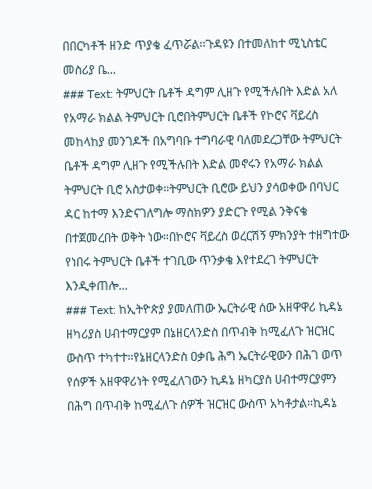በበርካቶች ዘንድ ጥያቄ ፈጥሯል፡፡ጉዳዩን በተመለከተ ሚኒስቴር መስሪያ ቤ...
### Text: ትምህርት ቤቶች ዳግም ሊዘጉ የሚችሉበት እድል አለ የአማራ ክልል ትምህርት ቢሮበትምህርት ቤቶች የኮሮና ቫይረስ መከላከያ መንገዶች በአግባቡ ተግባራዊ ባለመደረጋቸው ትምህርት ቤቶች ዳግም ሊዘጉ የሚችሉበት እድል መኖሩን የአማራ ክልል ትምህርት ቢሮ አስታወቀ።ትምህርት ቢሮው ይህን ያሳወቀው በባህር ዳር ከተማ እንድናገለግሎ ማስክዎን ያድርጉ የሚል ንቅናቄ በተጀመረበት ወቅት ነው።በኮሮና ቫይረስ ወረርሽኝ ምክንያት ተዘግተው የነበሩ ትምህርት ቤቶች ተገቢው ጥንቃቄ እየተደረገ ትምህርት እንዲቀጠሎ...
### Text: ከኢትዮጵያ ያመለጠው ኤርትራዊ ሰው አዘዋዋሪ ኪዳኔ ዘካሪያስ ሀብተማርያም በኔዘርላንድስ በጥብቅ ከሚፈለጉ ዝርዝር ውስጥ ተካተተ።የኔዘርላንድስ ዐቃቤ ሕግ ኤርትራዊውን በሕገ ወጥ የሰዎች አዘዋዋሪነት የሚፈለገውን ኪዳኔ ዘካርያስ ሀብተማርያምን በሕግ በጥብቅ ከሚፈለጉ ሰዎች ዝርዝር ውስጥ አካቶታል።ኪዳኔ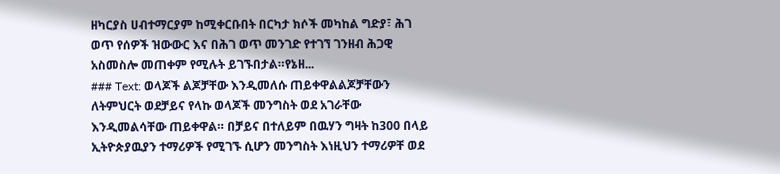ዘካርያስ ሀብተማርያም ከሚቀርቡበት በርካታ ክሶች መካከል ግድያ፣ ሕገ ወጥ የሰዎች ዝውውር እና በሕገ ወጥ መንገድ የተገኘ ገንዘብ ሕጋዊ አስመስሎ መጠቀም የሚሉት ይገኙበታል።የኔዘ...
### Text: ወላጆች ልጆቻቸው እንዲመለሱ ጠይቀዋልልጆቻቸውን ለትምህርት ወደቻይና የላኩ ወላጆች መንግስት ወደ አገራቸው እንዲመልሳቸው ጠይቀዋል። በቻይና በተለይም በዉሃን ግዛት ከ300 በላይ ኢትዮጵያዉያን ተማሪዎች የሚገኙ ሲሆን መንግስት እነዚህን ተማሪዎቸ ወደ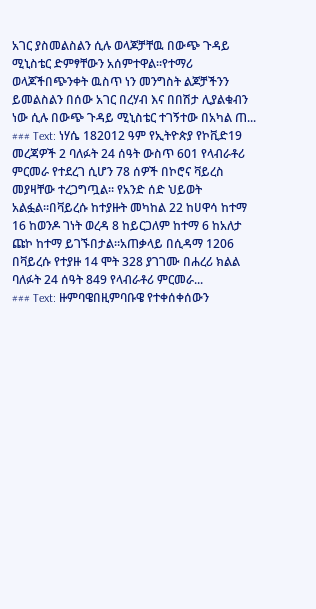አገር ያስመልስልን ሲሉ ወላጆቻቸዉ በውጭ ጉዳይ ሚኒስቴር ድምፃቸውን አሰምተዋል፡፡የተማሪ ወላጆችበጭንቀት ዉስጥ ነን መንግስት ልጆቻችንን ይመልስልን በሰው አገር በረሃብ እና በበሽታ ሊያልቁብን ነው ሲሉ በውጭ ጉዳይ ሚኒስቴር ተገኝተው በአካል ጠ...
### Text: ነሃሴ 182012 ዓም የኢትዮጵያ የኮቪድ19 መረጃዎች 2 ባለፉት 24 ሰዓት ውስጥ 601 የላብራቶሪ ምርመራ የተደረገ ሲሆን 78 ሰዎች በኮሮና ቫይረስ መያዛቸው ተረጋግጧል። የአንድ ሰድ ህይወት አልፏል።በቫይረሱ ከተያዙት መካከል 22 ከሀዋሳ ከተማ 16 ከወንዶ ገነት ወረዳ 8 ከይርጋለም ከተማ 6 ከአለታ ጩኮ ከተማ ይገኙበታል።አጠቃላይ በሲዳማ 1206 በቫይረሱ የተያዙ 14 ሞት 328 ያገገሙ በሐረሪ ክልል ባለፉት 24 ሰዓት 849 የላብራቶሪ ምርመራ...
### Text: ዙምባዌበዚምባቡዌ የተቀሰቀሰውን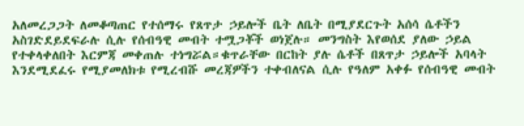አለመረጋጋት ለመቆጣጠር የተሰማሩ የጸጥታ ኃይሎች ቤት ለቤት በሚያደርጉት አሰሳ ሴቶችን አስገድደይደፍራሉ ሲሉ የሰብዓዊ መብት ተሟጋቾች ወነጀሉ። መንግስት እየወሰደ ያለው ኃይል የተቀላቀለበት እርምጃ መቀጠሉ ተነግሯል።ቁጥራቸው በርከት ያሉ ሴቶች በጸጥታ ኃይሎች አባላት እንደሚደፈሩ የሚያመለክቱ የሚረብሹ መረጃዎችን ተቀብለናል ሲሉ የዓለም አቀፉ የሰብዓዊ መብት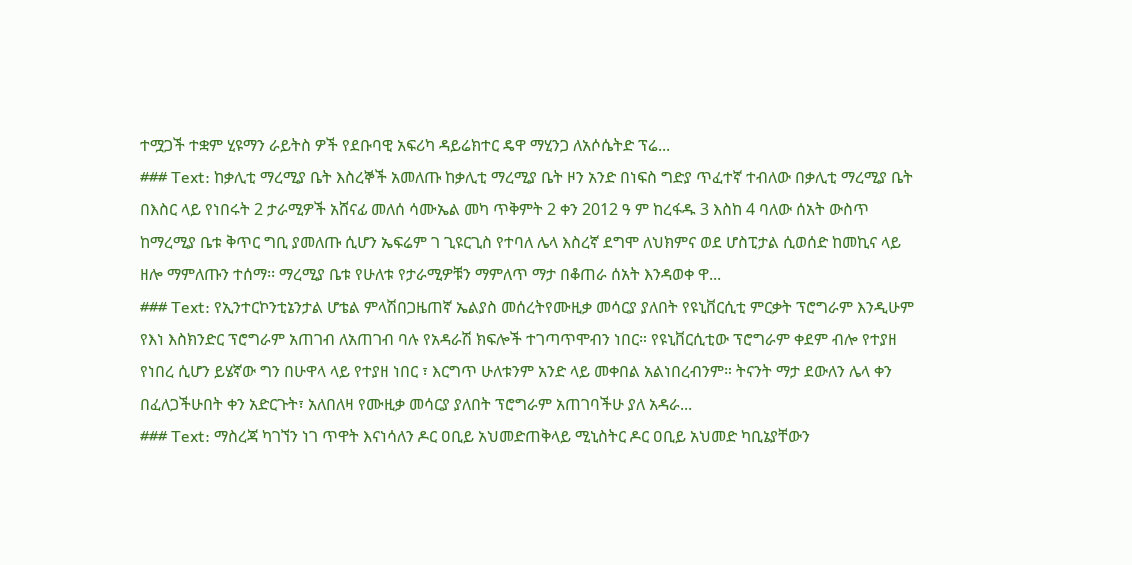ተሟጋች ተቋም ሂዩማን ራይትስ ዎች የደቡባዊ አፍሪካ ዳይሬክተር ዴዋ ማሂንጋ ለአሶሴትድ ፕሬ...
### Text: ከቃሊቲ ማረሚያ ቤት እስረኞች አመለጡ ከቃሊቲ ማረሚያ ቤት ዞን አንድ በነፍስ ግድያ ጥፈተኛ ተብለው በቃሊቲ ማረሚያ ቤት በእስር ላይ የነበሩት 2 ታራሚዎች አሸናፊ መለሰ ሳሙኤል መካ ጥቅምት 2 ቀን 2012 ዓ ም ከረፋዱ 3 እስከ 4 ባለው ሰአት ውስጥ ከማረሚያ ቤቱ ቅጥር ግቢ ያመለጡ ሲሆን ኤፍሬም ገ ጊዩርጊስ የተባለ ሌላ እስረኛ ደግሞ ለህክምና ወደ ሆስፒታል ሲወሰድ ከመኪና ላይ ዘሎ ማምለጡን ተሰማ፡፡ ማረሚያ ቤቱ የሁለቱ የታራሚዎቹን ማምለጥ ማታ በቆጠራ ሰአት እንዳወቀ ዋ...
### Text: የኢንተርኮንቲኔንታል ሆቴል ምላሽበጋዜጠኛ ኤልያስ መሰረትየሙዚቃ መሳርያ ያለበት የዩኒቨርሲቲ ምርቃት ፕሮግራም እንዲሁም የእነ እስክንድር ፕሮግራም አጠገብ ለአጠገብ ባሉ የአዳራሽ ክፍሎች ተገጣጥሞብን ነበር። የዩኒቨርሲቲው ፕሮግራም ቀደም ብሎ የተያዘ የነበረ ሲሆን ይሄኛው ግን በሁዋላ ላይ የተያዘ ነበር ፣ እርግጥ ሁለቱንም አንድ ላይ መቀበል አልነበረብንም። ትናንት ማታ ደውለን ሌላ ቀን በፈለጋችሁበት ቀን አድርጉት፣ አለበለዛ የሙዚቃ መሳርያ ያለበት ፕሮግራም አጠገባችሁ ያለ አዳራ...
### Text: ማስረጃ ካገኘን ነገ ጥዋት እናነሳለን ዶር ዐቢይ አህመድጠቅላይ ሚኒስትር ዶር ዐቢይ አህመድ ካቢኔያቸውን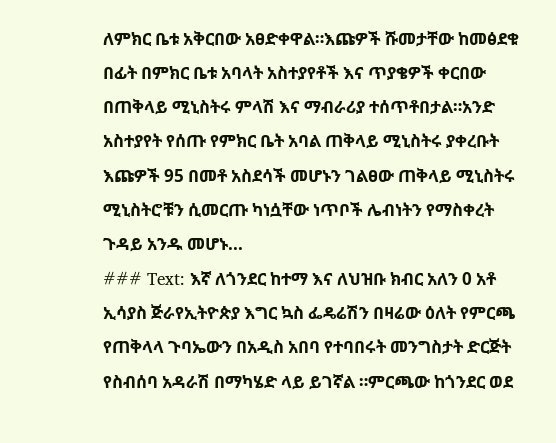ለምክር ቤቱ አቅርበው አፀድቀዋል።እጩዎች ሹመታቸው ከመፅደቁ በፊት በምክር ቤቱ አባላት አስተያየቶች እና ጥያቄዎች ቀርበው በጠቅላይ ሚኒስትሩ ምላሽ እና ማብራሪያ ተሰጥቶበታል።አንድ አስተያየት የሰጡ የምክር ቤት አባል ጠቅላይ ሚኒስትሩ ያቀረቡት እጩዎች 95 በመቶ አስደሳች መሆኑን ገልፀው ጠቅላይ ሚኒስትሩ ሚኒስትሮቹን ሲመርጡ ካነሷቸው ነጥቦች ሌብነትን የማስቀረት ጉዳይ አንዱ መሆኑ...
### Text: እኛ ለጎንደር ከተማ እና ለህዝቡ ክብር አለን 0 አቶ ኢሳያስ ጅራየኢትዮጵያ እግር ኳስ ፌዴሬሽን በዛሬው ዕለት የምርጫ የጠቅላላ ጉባኤውን በአዲስ አበባ የተባበሩት መንግስታት ድርጅት የስብሰባ አዳራሽ በማካሄድ ላይ ይገኛል ።ምርጫው ከጎንደር ወደ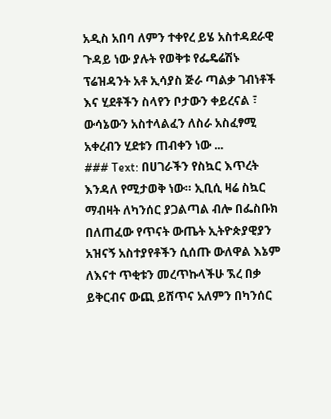አዲስ አበባ ለምን ተቀየረ ይሄ አስተዳደራዊ ጉዳይ ነው ያሉት የወቅቱ የፌዴሬሽኑ ፕሬዝዳንት አቶ ኢሳያስ ጅራ ጣልቃ ገብነቶች እና ሂደቶችን ስላየን ቦታውን ቀይረናል ፣ ውሳኔውን አስተላልፈን ለስራ አስፈፃሚ አቀረብን ሂደቱን ጠብቀን ነው ...
### Text: በሀገራችን የስኳር እጥረት እንዳለ የሚታወቅ ነው። ኢቢሲ ዛሬ ስኳር ማብዛት ለካንሰር ያጋልጣል ብሎ በፌስቡክ በለጠፈው የጥናት ውጤት ኢትዮጵያዊያን አዝናኝ አስተያየቶችን ሲሰጡ ውለዋል እኔም ለእናተ ጥቂቱን መረጥኩላችሁ ኧረ በቃ ይቅርብና ውጪ ይሸጥና አለምን በካንሰር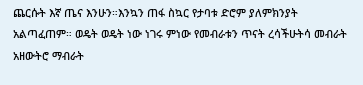ጨርሱት እኛ ጤና እንሁን።እንኳን ጠፋ ስኳር የታባቱ ድሮም ያለምክንያት አልጣፈጠም። ወዴት ወዴት ነው ነገሩ ምነው የመብራቱን ጥናት ረሳችሁትሳ መብራት አዘውትሮ ማብራት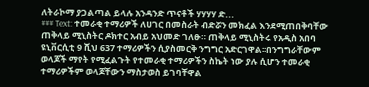ለትራኮማ ያጋልጣል ይላሉ አንዳንድ ጥናቶች ሃሃሃሃ ድ...
### Text: ተመራቂ ተማሪዎች ለሀገር በመስራት ብድሯን መክፈል እንደሚጠበቅባቸው ጠቅላይ ሚኒስትር ዶክተር አብይ አህመድ ገለፁ። ጠቅላይ ሚኒስትሩ የአዲስ አበባ ዩኒቨርሲቲ 9 ሺህ 637 ተማሪዎችን ሲያስመርቅ ንግግር አድርገዋል፡፡በንግግራቸውም ወላጆች ማየት የሚፈልጉት የተመራቂ ተማሪዎችን ስኬት ነው ያሉ ሲሆን ተመራቂ ተማሪዎችም ወላጆቸውን ማስታወስ ይገባቸዋል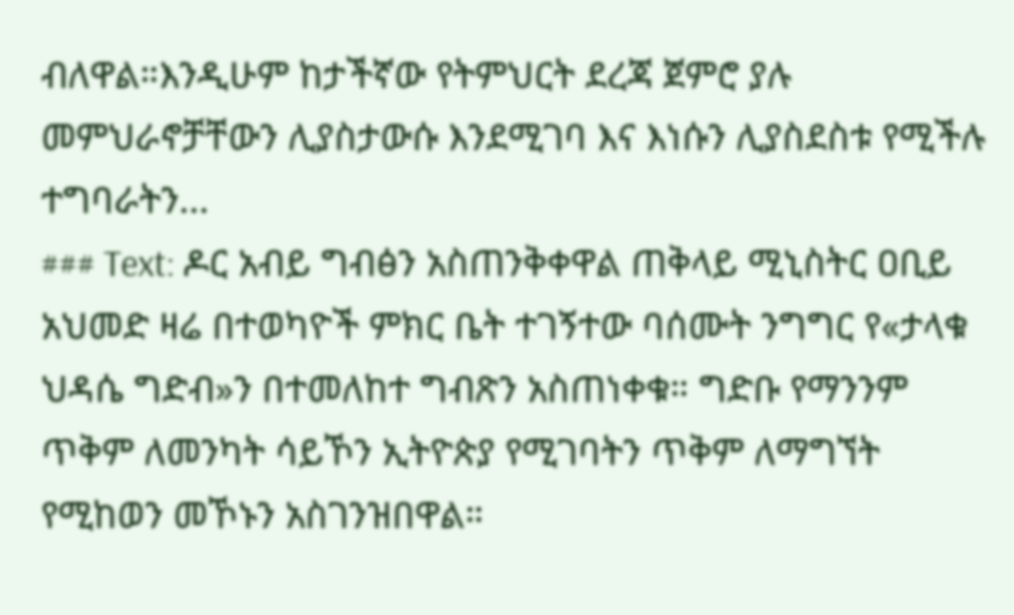ብለዋል።እንዲሁም ከታችኛው የትምህርት ደረጃ ጀምሮ ያሉ መምህራኖቻቸውን ሊያስታውሱ እንደሚገባ እና እነሱን ሊያስደስቱ የሚችሉ ተግባራትን...
### Text: ዶር አብይ ግብፅን አስጠንቅቀዋል ጠቅላይ ሚኒስትር ዐቢይ አህመድ ዛሬ በተወካዮች ምክር ቤት ተገኝተው ባሰሙት ንግግር የ«ታላቁ ህዳሴ ግድብ»ን በተመለከተ ግብጽን አስጠነቀቁ። ግድቡ የማንንም ጥቅም ለመንካት ሳይኾን ኢትዮጵያ የሚገባትን ጥቅም ለማግኘት የሚከወን መኾኑን አስገንዝበዋል።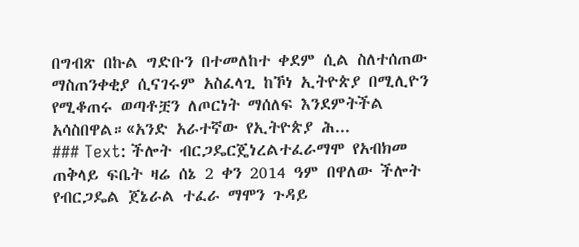በግብጽ በኩል ግድቡን በተመለከተ ቀደም ሲል ስለተሰጠው ማስጠንቀቂያ ሲናገሩም አስፈላጊ ከኾነ ኢትዮጵያ በሚሊዮን የሚቆጠሩ ወጣቶቿን ለጦርነት ማሰለፍ እንደምትችል አሳስበዋል።«አንድ አራተኛው የኢትዮጵያ ሕ...
### Text: ችሎት ብርጋዴርጄነረልተፈራማሞ የአብክመ ጠቅላይ ፍቤት ዛሬ ሰኔ 2 ቀን 2014 ዓም በዋለው ችሎት የብርጋዴል ጀኔራል ተፈራ ማሞን ጉዳይ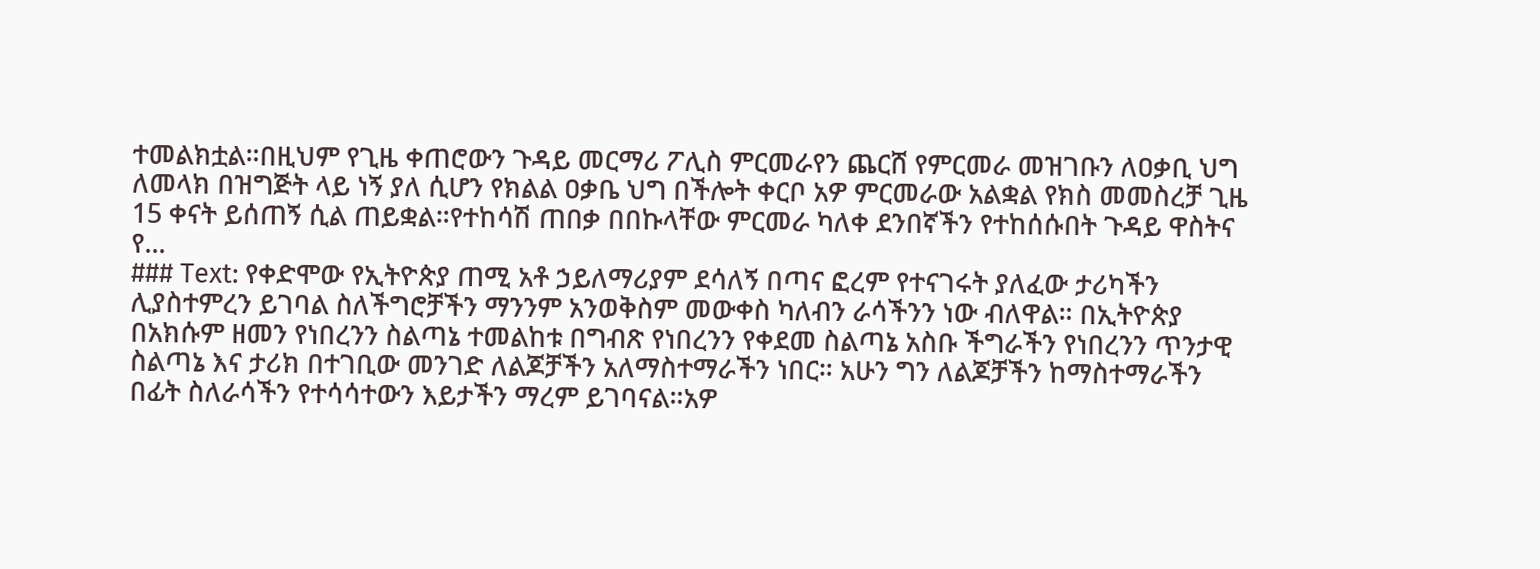ተመልክቷል።በዚህም የጊዜ ቀጠሮውን ጉዳይ መርማሪ ፖሊስ ምርመራየን ጨርሸ የምርመራ መዝገቡን ለዐቃቢ ህግ ለመላክ በዝግጅት ላይ ነኝ ያለ ሲሆን የክልል ዐቃቤ ህግ በችሎት ቀርቦ አዎ ምርመራው አልቋል የክስ መመስረቻ ጊዜ 15 ቀናት ይሰጠኝ ሲል ጠይቋል።የተከሳሽ ጠበቃ በበኩላቸው ምርመራ ካለቀ ደንበኛችን የተከሰሱበት ጉዳይ ዋስትና የ...
### Text: የቀድሞው የኢትዮጵያ ጠሚ አቶ ኃይለማሪያም ደሳለኝ በጣና ፎረም የተናገሩት ያለፈው ታሪካችን ሊያስተምረን ይገባል ስለችግሮቻችን ማንንም አንወቅስም መውቀስ ካለብን ራሳችንን ነው ብለዋል። በኢትዮጵያ በአክሱም ዘመን የነበረንን ስልጣኔ ተመልከቱ በግብጽ የነበረንን የቀደመ ስልጣኔ አስቡ ችግራችን የነበረንን ጥንታዊ ስልጣኔ እና ታሪክ በተገቢው መንገድ ለልጆቻችን አለማስተማራችን ነበር። አሁን ግን ለልጆቻችን ከማስተማራችን በፊት ስለራሳችን የተሳሳተውን እይታችን ማረም ይገባናል።አዎ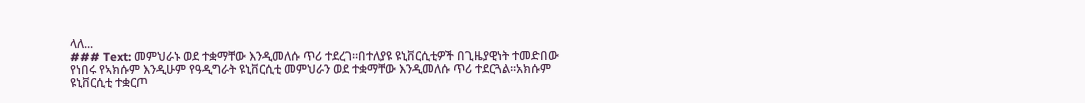ላለ...
### Text: መምህራኑ ወደ ተቋማቸው እንዲመለሱ ጥሪ ተደረገ።በተለያዩ ዩኒቨርሲቲዎች በጊዜያዊነት ተመድበው የነበሩ የኣክሱም እንዲሁም የዓዲግራት ዩኒቨርሲቲ መምህራን ወደ ተቋማቸው እንዲመለሱ ጥሪ ተደርጓል።አክሱም ዩኒቨርሲቲ ተቋርጦ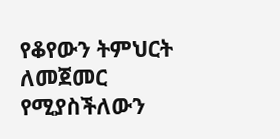የቆየውን ትምህርት ለመጀመር የሚያስችለውን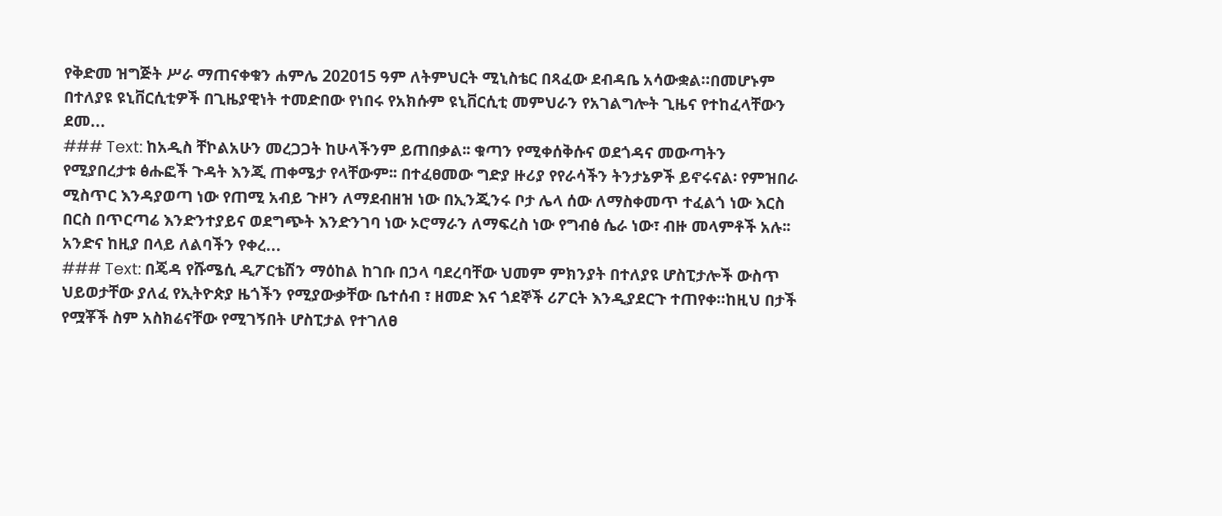የቅድመ ዝግጅት ሥራ ማጠናቀቁን ሐምሌ 202015 ዓም ለትምህርት ሚኒስቴር በጻፈው ደብዳቤ አሳውቋል።በመሆኑም በተለያዩ ዩኒቨርሲቲዎች በጊዜያዊነት ተመድበው የነበሩ የአክሱም ዩኒቨርሲቲ መምህራን የአገልግሎት ጊዜና የተከፈላቸውን ደመ...
### Text: ከአዲስ ቸኮልአሁን መረጋጋት ከሁላችንም ይጠበቃል፡፡ ቁጣን የሚቀሰቅሱና ወደጎዳና መውጣትን የሚያበረታቱ ፅሑፎች ጉዳት እንጂ ጠቀሜታ የላቸውም፡፡ በተፈፀመው ግድያ ዙሪያ የየራሳችን ትንታኔዎች ይኖሩናል፡ የምዝበራ ሚስጥር እንዳያወጣ ነው የጠሚ አብይ ጉዞን ለማደብዘዝ ነው በኢንጂንሩ ቦታ ሌላ ሰው ለማስቀመጥ ተፈልጎ ነው እርስ በርስ በጥርጣሬ እንድንተያይና ወደግጭት እንድንገባ ነው ኦሮማራን ለማፍረስ ነው የግብፅ ሴራ ነው፣ ብዙ መላምቶች አሉ፡፡ አንድና ከዚያ በላይ ለልባችን የቀረ...
### Text: በጄዳ የሹሜሲ ዲፖርቴሽን ማዕከል ከገቡ በኃላ ባደረባቸው ህመም ምክንያት በተለያዩ ሆስፒታሎች ውስጥ ህይወታቸው ያለፈ የኢትዮጵያ ዜጎችን የሚያውቃቸው ቤተሰብ ፣ ዘመድ እና ጎደኞች ሪፖርት እንዲያደርጉ ተጠየቀ።ከዚህ በታች የሟቾች ስም አስክሬናቸው የሚገኝበት ሆስፒታል የተገለፀ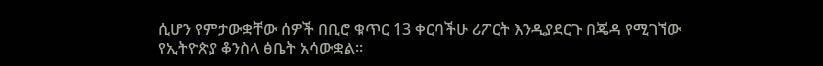ሲሆን የምታውቋቸው ሰዎች በቢሮ ቁጥር 13 ቀርባችሁ ሪፖርት እንዲያደርጉ በጄዳ የሚገኘው የኢትዮጵያ ቆንስላ ፅቤት አሳውቋል።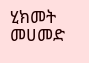ሂክመት መሀመድ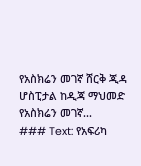የአስክሬን መገኛ ሸርቅ ጂዳ ሆስፒታል ከዲጃ ማህመድ የአስክሬን መገኛ...
### Text: የአፍሪካ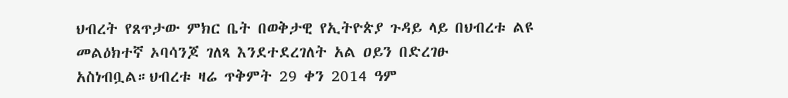ህብረት የጸጥታው ምክር ቤት በወቅታዊ የኢትዮጵያ ጉዳይ ላይ በህብረቱ ልዩ መልዕክተኛ ኦባሳንጆ ገለጻ እንደተደረገለት አል ዐይን በድረገፁ አስነብቧል።ህብረቱ ዛሬ ጥቅምት 29 ቀን 2014 ዓም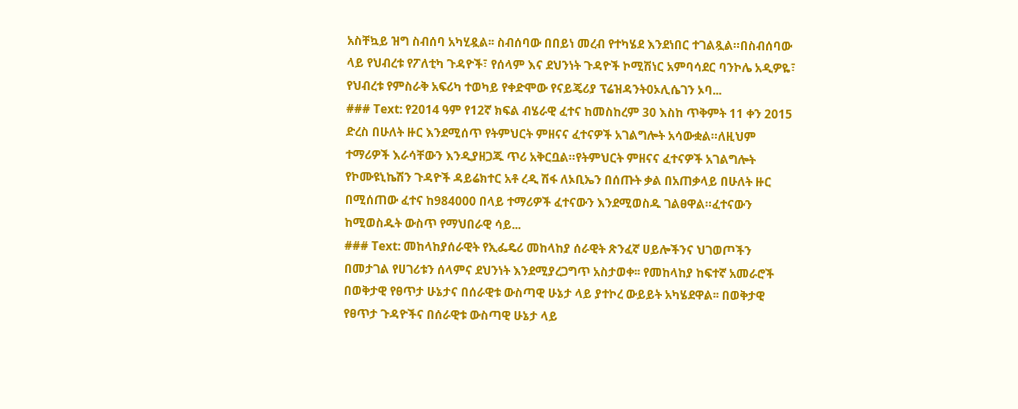አስቸኳይ ዝግ ስብሰባ አካሂዷል፡፡ ስብሰባው በበይነ መረብ የተካሄደ እንደነበር ተገልጿል።በስብሰባው ላይ የህብረቱ የፖለቲካ ጉዳዮች፣ የሰላም እና ደህንነት ጉዳዮች ኮሚሽነር አምባሳደር ባንኮሌ አዲዎዬ፣ የህብረቱ የምስራቅ አፍሪካ ተወካይ የቀድሞው የናይጄሪያ ፕሬዝዳንት0ኦሊሴገን ኦባ...
### Text: የ2014 ዓም የ12ኛ ክፍል ብሄራዊ ፈተና ከመስከረም 30 እስከ ጥቅምት 11 ቀን 2015 ድረስ በሁለት ዙር እንደሚሰጥ የትምህርት ምዘናና ፈተናዎች አገልግሎት አሳውቋል።ለዚህም ተማሪዎች እራሳቸውን እንዲያዘጋጁ ጥሪ አቅርቧል።የትምህርት ምዘናና ፈተናዎች አገልግሎት የኮሙዩኒኬሽን ጉዳዮች ዳይሬክተር አቶ ረዲ ሽፋ ለኦቢኤን በሰጡት ቃል በአጠቃላይ በሁለት ዙር በሚሰጠው ፈተና ከ984000 በላይ ተማሪዎች ፈተናውን እንደሚወስዱ ገልፀዋል።ፈተናውን ከሚወስዱት ውስጥ የማህበራዊ ሳይ...
### Text: መከላከያሰራዊት የኢፌዴሪ መከላከያ ሰራዊት ጽንፈኛ ሀይሎችንና ህገወጦችን በመታገል የሀገሪቱን ሰላምና ደህንነት እንደሚያረጋግጥ አስታወቀ፡፡ የመከላከያ ከፍተኛ አመራሮች በወቅታዊ የፀጥታ ሁኔታና በሰራዊቱ ውስጣዊ ሁኔታ ላይ ያተኮረ ውይይት አካሄደዋል፡፡ በወቅታዊ የፀጥታ ጉዳዮችና በሰራዊቱ ውስጣዊ ሁኔታ ላይ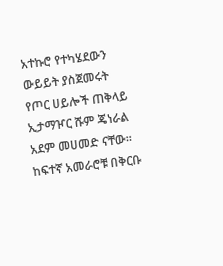አተኩሮ የተካሄደውን ውይይት ያስጀመሩት የጦር ሀይሎች ጠቅላይ ኢታማዦር ሹም ጄነራል አደም መሀመድ ናቸው፡፡ ከፍተኛ አመራሮቹ በቅርቡ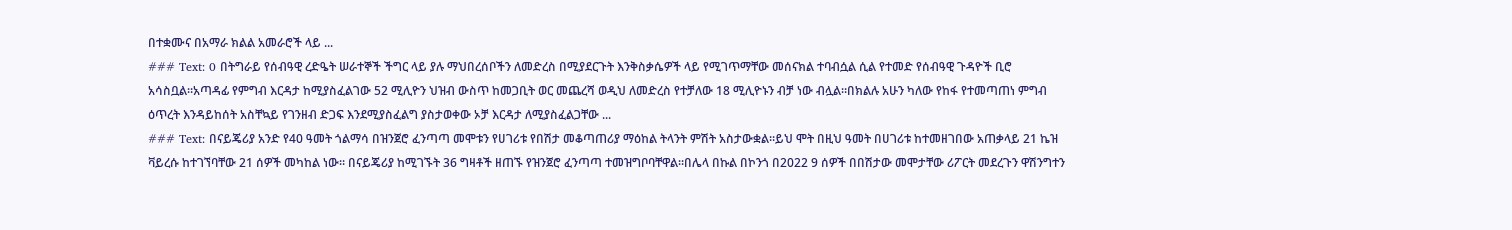በተቋሙና በአማራ ክልል አመራሮች ላይ ...
### Text: 0 በትግራይ የሰብዓዊ ረድዔት ሠራተኞች ችግር ላይ ያሉ ማህበረሰቦችን ለመድረስ በሚያደርጉት እንቅስቃሴዎች ላይ የሚገጥማቸው መሰናክል ተባብሷል ሲል የተመድ የሰብዓዊ ጉዳዮች ቢሮ አሳስቧል።አጣዳፊ የምግብ እርዳታ ከሚያስፈልገው 52 ሚሊዮን ህዝብ ውስጥ ከመጋቢት ወር መጨረሻ ወዲህ ለመድረስ የተቻለው 18 ሚሊዮኑን ብቻ ነው ብሏል።በክልሉ አሁን ካለው የከፋ የተመጣጠነ ምግብ ዕጥረት እንዳይከሰት አስቸኳይ የገንዘብ ድጋፍ እንደሚያስፈልግ ያስታወቀው ኦቻ እርዳታ ለሚያስፈልጋቸው ...
### Text: በናይጄሪያ አንድ የ40 ዓመት ጎልማሳ በዝንጀሮ ፈንጣጣ መሞቱን የሀገሪቱ የበሽታ መቆጣጠሪያ ማዕከል ትላንት ምሽት አስታውቋል።ይህ ሞት በዚህ ዓመት በሀገሪቱ ከተመዘገበው አጠቃላይ 21 ኬዝ ቫይረሱ ከተገኘባቸው 21 ሰዎች መካከል ነው። በናይጄሪያ ከሚገኙት 36 ግዛቶች ዘጠኙ የዝንጀሮ ፈንጣጣ ተመዝግቦባቸዋል።በሌላ በኩል በኮንጎ በ2022 9 ሰዎች በበሽታው መሞታቸው ሪፖርት መደረጉን ዋሽንግተን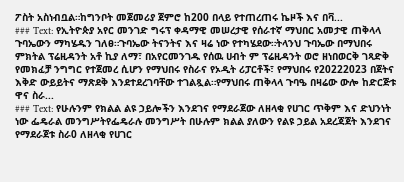ፖስት አስነብቧል።ከግንቦት መጀመሪያ ጀምሮ ከ200 በላይ የተጠረጠሩ ኬዞች እና በቫ...
### Text: የኢትዮጵያ አየር መንገድ ግሩፕ ቀዳማዊ መሠረታዊ የሰራተኛ ማህበር አመታዊ ጠቅላላ ጉባኤውን ማካሄዱን ገለፀ።ጉባኤው ትናንትና እና ዛሬ ነው የተካሄደው።ትላንህ ጉባኤው በማህበሩ ምክትል ፕሬዚዳንት አቶ ኪያ ለማ፣ በአየርመንገዱ የሰዉ ሀብት ም ፕሬዚዳንት ወሮ ዘነበወርቅ ገጻድቅ የመክፈቻ ንግግር የተጀመረ ሲሆን የማህበሩ የስራና የኦዲት ሪፓርቶች፣ የማህበሩ የ20222023 በጀትና እቅድ ውይይትና ማጽደቅ እንደተደረገባቸው ተገልጿል።የማህበሩ ጠቅላላ ጉባዔ በዛሬው ውሎ ከድርጅቱ ዋና ስራ...
### Text: የሁሉንም የክልል ልዩ ኃይሎችን እንደገና የማደራጀው ለዘላቂ የሀገር ጥቅም እና ድህንነት ነው ፌዴራል መንግሥትየፌዴራሉ መንግሥት በሁሉም ክልል ያለውን የልዩ ኃይል አደረጃጀት እንደገና የማደራጀቱ ስራ0 ለዘላቂ የሀገር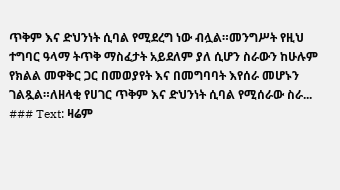ጥቅም እና ድህንነት ሲባል የሚደረግ ነው ብሏል።መንግሥት የዚህ ተግባር ዓላማ ትጥቅ ማስፈታት አይደለም ያለ ሲሆን ስራውን ከሁሉም የክልል መዋቅር ጋር በመወያየት እና በመግባባት እየሰራ መሆኑን ገልጿል።ለዘላቂ የሀገር ጥቅም እና ድህንነት ሲባል የሚሰራው ስራ...
### Text: ዛሬም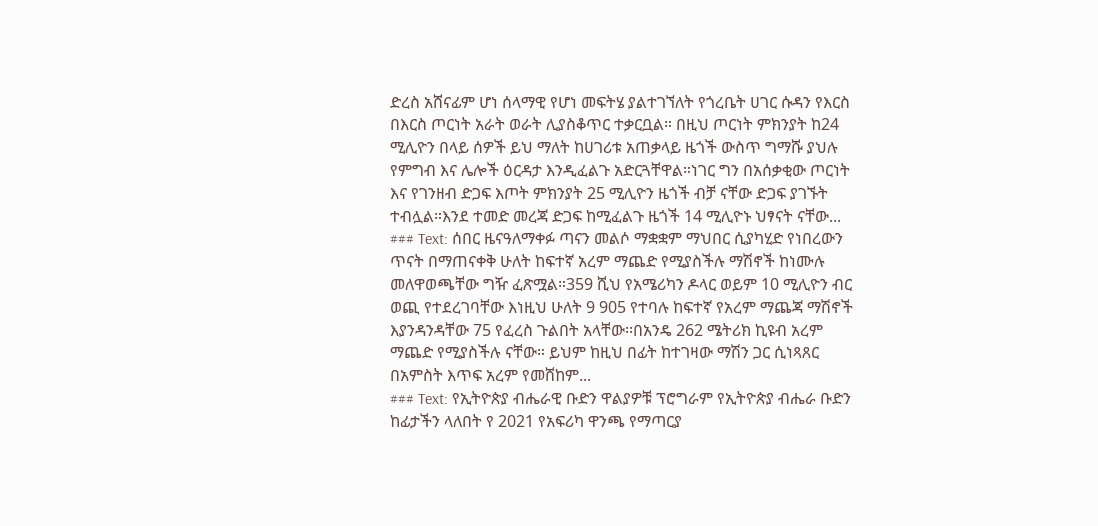ድረስ አሸናፊም ሆነ ሰላማዊ የሆነ መፍትሄ ያልተገኘለት የጎረቤት ሀገር ሱዳን የእርስ በእርስ ጦርነት አራት ወራት ሊያስቆጥር ተቃርቧል። በዚህ ጦርነት ምክንያት ከ24 ሚሊዮን በላይ ሰዎች ይህ ማለት ከሀገሪቱ አጠቃላይ ዜጎች ውስጥ ግማሹ ያህሉ የምግብ እና ሌሎች ዕርዳታ እንዲፈልጉ አድርጓቸዋል።ነገር ግን በአሰቃቂው ጦርነት እና የገንዘብ ድጋፍ እጦት ምክንያት 25 ሚሊዮን ዜጎች ብቻ ናቸው ድጋፍ ያገኙት ተብሏል።እንደ ተመድ መረጃ ድጋፍ ከሚፈልጉ ዜጎች 14 ሚሊዮኑ ህፃናት ናቸው...
### Text: ሰበር ዜናዓለማቀፉ ጣናን መልሶ ማቋቋም ማህበር ሲያካሂድ የነበረውን ጥናት በማጠናቀቅ ሁለት ከፍተኛ አረም ማጨድ የሚያስችሉ ማሽኖች ከነሙሉ መለዋወጫቸው ግዥ ፈጽሟል።359 ሺህ የአሜሪካን ዶላር ወይም 10 ሚሊዮን ብር ወጪ የተደረገባቸው እነዚህ ሁለት 9 905 የተባሉ ከፍተኛ የአረም ማጨጃ ማሽኖች እያንዳንዳቸው 75 የፈረስ ጉልበት አላቸው፡፡በአንዴ 262 ሜትሪክ ኪዩብ አረም ማጨድ የሚያስችሉ ናቸው። ይህም ከዚህ በፊት ከተገዛው ማሽን ጋር ሲነጻጸር በአምስት እጥፍ አረም የመሸከም...
### Text: የኢትዮጵያ ብሔራዊ ቡድን ዋልያዎቹ ፕሮግራም የኢትዮጵያ ብሔራ ቡድን ከፊታችን ላለበት የ 2021 የአፍሪካ ዋንጫ የማጣርያ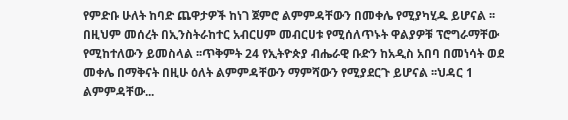የምድቡ ሁለት ከባድ ጨዋታዎች ከነገ ጀምሮ ልምምዳቸውን በመቀሌ የሚያካሂዱ ይሆናል ፡፡ በዚህም መሰረት በኢንስትራከተር አብርሀም መብርሀቱ የሚሰለጥኑት ዋልያዎቹ ፕሮግራማቸው የሚከተለውን ይመስላል ፡፡ጥቅምት 24 የኢትዮጵያ ብሔራዊ ቡድን ከአዲስ አበባ በመነሳት ወደ መቀሌ በማቅናት በዚሁ ዕለት ልምምዳቸውን ማምሻውን የሚያደርጉ ይሆናል ፡፡ህዳር 1 ልምምዳቸው...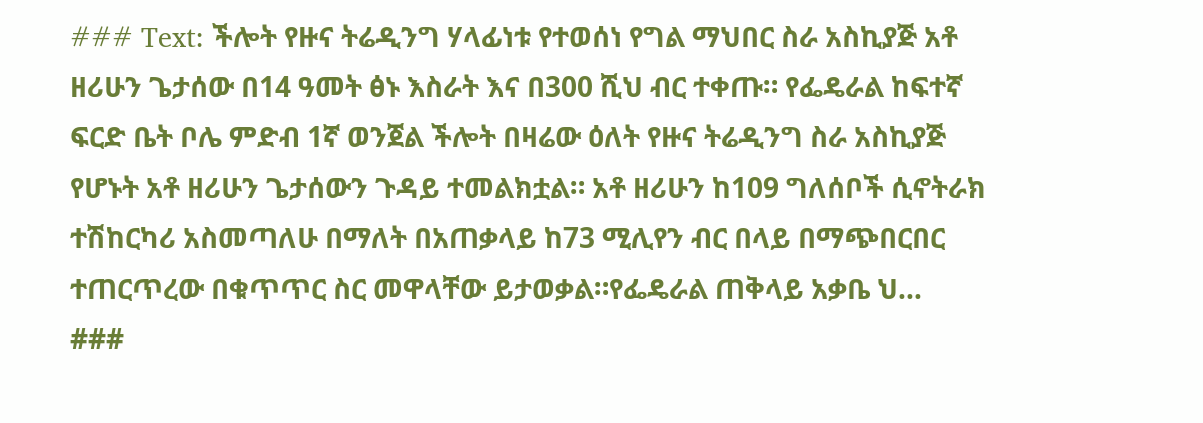### Text: ችሎት የዙና ትሬዲንግ ሃላፊነቱ የተወሰነ የግል ማህበር ስራ አስኪያጅ አቶ ዘሪሁን ጌታሰው በ14 ዓመት ፅኑ እስራት እና በ300 ሺህ ብር ተቀጡ። የፌዴራል ከፍተኛ ፍርድ ቤት ቦሌ ምድብ 1ኛ ወንጀል ችሎት በዛሬው ዕለት የዙና ትሬዲንግ ስራ አስኪያጅ የሆኑት አቶ ዘሪሁን ጌታሰውን ጉዳይ ተመልክቷል። አቶ ዘሪሁን ከ109 ግለሰቦች ሲኖትራክ ተሽከርካሪ አስመጣለሁ በማለት በአጠቃላይ ከ73 ሚሊየን ብር በላይ በማጭበርበር ተጠርጥረው በቁጥጥር ስር መዋላቸው ይታወቃል።የፌዴራል ጠቅላይ አቃቤ ህ...
###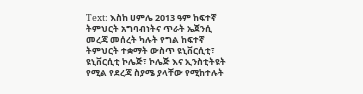Text: እስከ ሀምሌ 2013 ዓም ከፍተኛ ትምህርት አግባብነትና ጥራት ኤጀንሲ መረጃ መሰረት ካሉት የግል ከፍተኛ ትምህርት ተቋማት ውስጥ ዩኒቨርሲቲ፣ ዩኒቨርሲቲ ኮሌጅ፣ ኮሌጅ እና ኢንስቲትዩት የሚል የደረጃ ስያሜ ያላቸው የሚከተሉት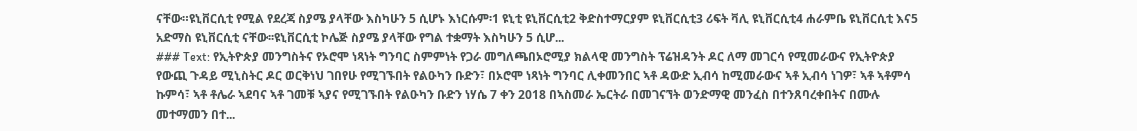ናቸው።ዩኒቨርሲቲ የሚል የደረጃ ስያሜ ያላቸው እስካሁን 5 ሲሆኑ እነርሱም፡1 ዩኒቲ ዩኒቨርሲቲ2 ቅድስተማርያም ዩኒቨርሲቲ3 ሪፍት ቫሊ ዩኒቨርሲቲ4 ሐራምቤ ዩኒቨርሲቲ እና5 አድማስ ዩኒቨርሲቲ ናቸው፡፡ዩኒቨርሲቲ ኮሌጅ ስያሜ ያላቸው የግል ተቋማት እስካሁን 5 ሲሆ...
### Text: የኢትዮጵያ መንግስትና የኦሮሞ ነጻነት ግንባር ስምምነት የጋራ መግለጫበኦሮሚያ ክልላዊ መንግስት ፕሬዝዳንት ዶር ለማ መገርሳ የሚመራውና የኢትዮጵያ የውጪ ጉዳይ ሚኒስትር ዶር ወርቅነህ ገበየሁ የሚገኙበት የልዑካን ቡድን፣ በኦሮሞ ነጻነት ግንባር ሊቀመንበር ኣቶ ዳውድ ኢብሳ ከሚመራውና ኣቶ ኢብሳ ነገዎ፣ ኣቶ ኣቶምሳ ኩምሳ፣ ኣቶ ቶሌራ ኣደባና ኣቶ ገመቹ ኣያና የሚገኙበት የልዑካን ቡድን ነሃሴ 7 ቀን 2018 በኣስመራ ኤርትራ በመገናኘት ወንድማዊ መንፈስ በተንጸባረቀበትና በሙሉ መተማመን በተ...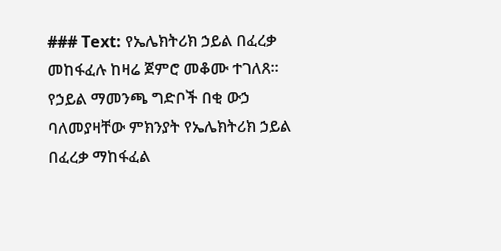### Text: የኤሌክትሪክ ኃይል በፈረቃ መከፋፈሉ ከዛሬ ጀምሮ መቆሙ ተገለጸ። የኃይል ማመንጫ ግድቦች በቂ ውኃ ባለመያዛቸው ምክንያት የኤሌክትሪክ ኃይል በፈረቃ ማከፋፈል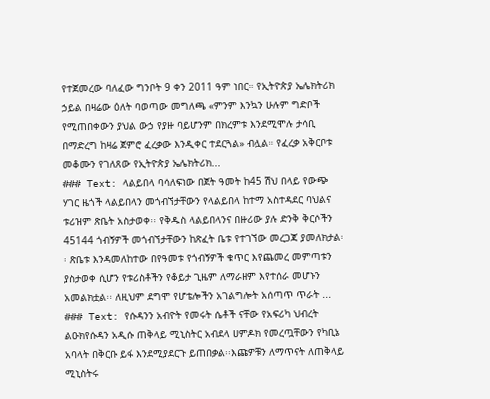የተጀመረው ባለፈው ግንቦት 9 ቀን 2011 ዓም ነበር። የኢትዮጵያ ኤሌክትሪክ ኃይል በዛሬው ዕለት ባወጣው መግለጫ «ምንም እንኳን ሁሉም ግድቦች የሚጠበቀውን ያህል ውኃ የያዙ ባይሆንም በክረምቱ እንደሚሞሉ ታሳቢ በማድረግ ከዛሬ ጀምሮ ፈረቃው እንዲቀር ተደርጓል» ብሏል። የፈረቃ አቅርቦቱ መቆሙን የገለጸው የኢትዮጵያ ኤሌክትሪክ...
### Text: ላልይበላ ባሳለፍነው በጀት ዓመት ከ45 ሽህ በላይ የውጭ ሃገር ዜጎች ላልይበላን መጎብኘታቸውን የላልይበላ ከተማ አስተዳደር ባህልና ቱሪዝም ጽቤት አስታወቀ፡፡ የቅዱስ ላልይበላንና በዙሪው ያሉ ድንቅ ቅርሶችን 45144 ጎብኝዎች መጎብኘታቸውን ከጽፈት ቤቱ የተገኘው መረጋጃ ያመለክታል፡፡ ጽቤቱ እንዳመለከተው በየዓመቱ የጎብኝዎች ቁጥር እየጨመረ መምጣቱን ያስታወቀ ሲሆን የቱሪስቶችን የቆይታ ጊዜም ለማራዘም እየተሰራ መሆኑን አመልክቷል፡፡ ለዚህም ደግሞ የሆቴሎችን አገልግሎት አሰጣጥ ጥራት ...
### Text: የሱዳንን አብዮት የመሩት ሴቶች ናቸው የአፍሪካ ህብረት ልዑክየሱዳን አዲሱ ጠቅላይ ሚኒስትር አብደላ ሀምዶክ የመረጧቸውን የካቢኔ አባላት በቅርቡ ይፋ እንደሚያደርጉ ይጠበቃል፡፡እጩዎቹን ለማጥናት ለጠቅላይ ሚኒስትሩ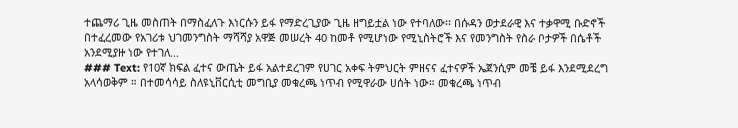ተጨማሪ ጊዜ መስጠት በማስፈለጉ እነርሱን ይፋ የማድረጊያው ጊዜ ዘግይቷል ነው የተባለው፡፡ በሱዳን ወታደራዊ እና ተቃዋሚ ቡድኖች በተፈረመው የአገሪቱ ህገመንግስት ማሻሻያ አዋጅ መሠረት 40 ከመቶ የሚሆነው የሚኒስትሮች እና የመንግስት የስራ ቦታዎች በሴቶች አንደሚያዙ ነው የተገለ...
### Text: የ10ኛ ክፍል ፈተና ውጤት ይፋ አልተደረገም የሀገር አቀፍ ትምህርት ምዘናና ፈተናዎች ኤጀንሲም መቼ ይፋ እንደሚደረግ አላሳወቅም ። በተመሳሳይ ስለዩኒቨርሲቲ መግቢያ መቁረጫ ነጥብ የሚዋራው ሀሰት ነው። መቁረጫ ነጥብ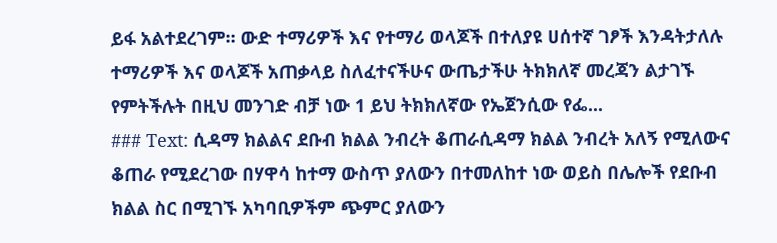ይፋ አልተደረገም። ውድ ተማሪዎች እና የተማሪ ወላጆች በተለያዩ ሀሰተኛ ገፆች እንዳትታለሉ ተማሪዎች እና ወላጆች አጠቃላይ ስለፈተናችሁና ውጤታችሁ ትክክለኛ መረጃን ልታገኙ የምትችሉት በዚህ መንገድ ብቻ ነው 1 ይህ ትክክለኛው የኤጀንሲው የፌ...
### Text: ሲዳማ ክልልና ደቡብ ክልል ንብረት ቆጠራሲዳማ ክልል ንብረት አለኝ የሚለውና ቆጠራ የሚደረገው በሃዋሳ ከተማ ውስጥ ያለውን በተመለከተ ነው ወይስ በሌሎች የደቡብ ክልል ስር በሚገኙ አካባቢዎችም ጭምር ያለውን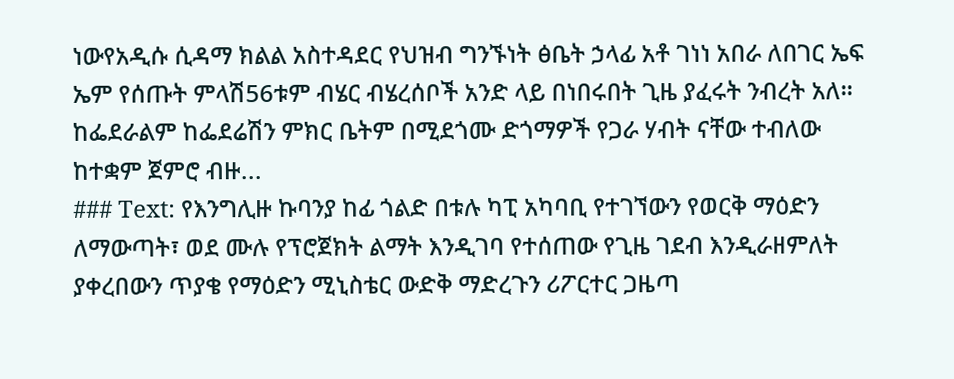ነውየአዲሱ ሲዳማ ክልል አስተዳደር የህዝብ ግንኙነት ፅቤት ኃላፊ አቶ ገነነ አበራ ለበገር ኤፍ ኤም የሰጡት ምላሽ56ቱም ብሄር ብሄረሰቦች አንድ ላይ በነበሩበት ጊዜ ያፈሩት ንብረት አለ። ከፌደራልም ከፌደሬሽን ምክር ቤትም በሚደጎሙ ድጎማዎች የጋራ ሃብት ናቸው ተብለው ከተቋም ጀምሮ ብዙ...
### Text: የእንግሊዙ ኩባንያ ከፊ ጎልድ በቱሉ ካፒ አካባቢ የተገኘውን የወርቅ ማዕድን ለማውጣት፣ ወደ ሙሉ የፕሮጀክት ልማት እንዲገባ የተሰጠው የጊዜ ገደብ እንዲራዘምለት ያቀረበውን ጥያቄ የማዕድን ሚኒስቴር ውድቅ ማድረጉን ሪፖርተር ጋዜጣ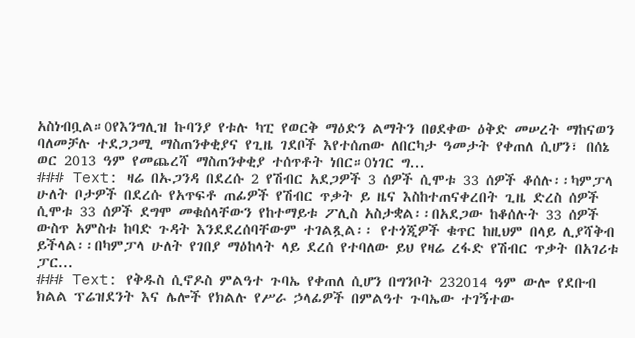አስነብቧል።0የእንግሊዝ ኩባንያ የቱሉ ካፒ የወርቅ ማዕድን ልማትን በፀደቀው ዕቅድ መሠረት ማከናወን ባለመቻሉ ተደጋጋሚ ማስጠንቀቂያና የጊዜ ገደቦች እየተሰጠው ለበርካታ ዓመታት የቀጠለ ሲሆን፣ በሰኔ ወር 2013 ዓም የመጨረሻ ማስጠንቀቂያ ተሰጥቶት ነበር።0ነገር ግ...
### Text: ዛሬ በኡጋንዳ በደረሱ 2 የሽብር አደጋዎች 3 ሰዎች ሲሞቱ 33 ሰዎች ቆሰሉ፡፡ካምፓላ ሁለት ቦታዎች በደረሱ የአጥፍቶ ጠፊዎች የሽብር ጥቃት ይ ዜና እስከተጠናቀረበት ጊዜ ድረስ ሰዎች ሲሞቱ 33 ሰዎች ደግሞ መቁሰላቸውን የከተማይቱ ፖሊስ አስታቋል፡፡በአደጋው ከቆሰሉት 33 ሰዎች ውስጥ አምስቱ ከባድ ጉዳት እንደደረሰባቸውም ተገልጿል፡፡ የተጎጂዎች ቁጥር ከዚህም በላይ ሊያሻቅብ ይችላል፡፡በካምፓላ ሁለት የገበያ ማዕከላት ላይ ደረሰ የተባለው ይህ የዛሬ ረፋድ የሽብር ጥቃት በአገሪቱ ፓር...
### Text: የቅዱስ ሲኖዶስ ምልዓተ ጉባኤ የቀጠለ ሲሆን በግንቦት 232014 ዓም ውሎ የደቡብ ክልል ፕሬዝደንት እና ሌሎች የክልሉ የሥራ ኃላፊዎች በምልዓተ ጉባኤው ተገኝተው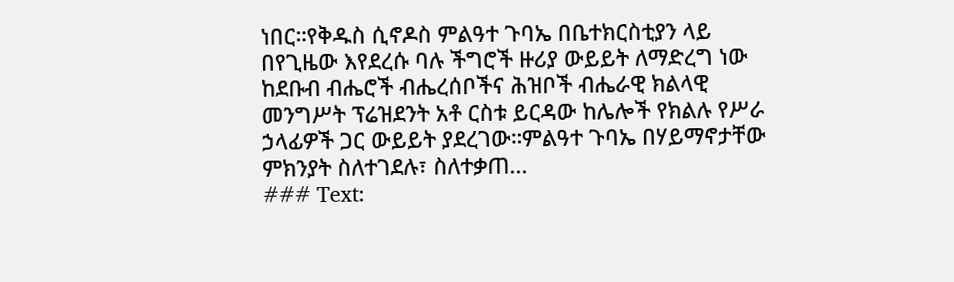ነበር።የቅዱስ ሲኖዶስ ምልዓተ ጉባኤ በቤተክርስቲያን ላይ በየጊዜው እየደረሱ ባሉ ችግሮች ዙሪያ ውይይት ለማድረግ ነው ከደቡብ ብሔሮች ብሔረሰቦችና ሕዝቦች ብሔራዊ ክልላዊ መንግሥት ፕሬዝደንት አቶ ርስቱ ይርዳው ከሌሎች የክልሉ የሥራ ኃላፊዎች ጋር ውይይት ያደረገው።ምልዓተ ጉባኤ በሃይማኖታቸው ምክንያት ስለተገደሉ፣ ስለተቃጠ...
### Text: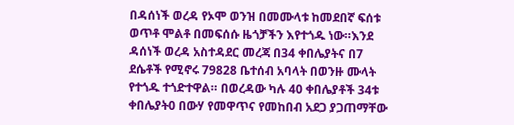በዳሰነች ወረዳ የኦሞ ወንዝ በመሙላቱ ከመደበኛ ፍሰቱ ወጥቶ ሞልቶ በመፍሰሱ ዜጎቻችን እየተጎዱ ነው።እንደ ዳሰነች ወረዳ አስተዳደር መረጃ በ34 ቀበሌያትና በ7 ደሴቶች የሚኖሩ 79828 ቤተሰብ አባላት በወንዙ ሙላት የተጎዱ ተጎድተዋል። በወረዳው ካሉ 40 ቀበሌያቶች 34ቱ ቀበሌያት0 በውሃ የመዋጥና የመከበብ አደጋ ያጋጠማቸው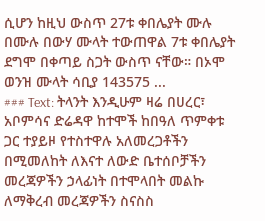ሲሆን ከዚህ ውስጥ 27ቱ ቀበሌያት ሙሉ በሙሉ በውሃ ሙላት ተውጠዋል 7ቱ ቀበሌያት ደግሞ በቀጣይ ስጋት ውስጥ ናቸው። በኦሞ ወንዝ ሙላት ሳቢያ 143575 ...
### Text: ትላንት እንዲሁም ዛሬ በሀረር፣ አቦምሳና ድሬዳዋ ከተሞች ከበዓለ ጥምቀቱ ጋር ተያይዞ የተስተዋሉ አለመረጋቶችን በሚመለከት ለእናተ ለውድ ቤተሰቦቻችን መረጃዎችን ኃላፊነት በተሞላበት መልኩ ለማቅረብ መረጃዎችን ስናስስ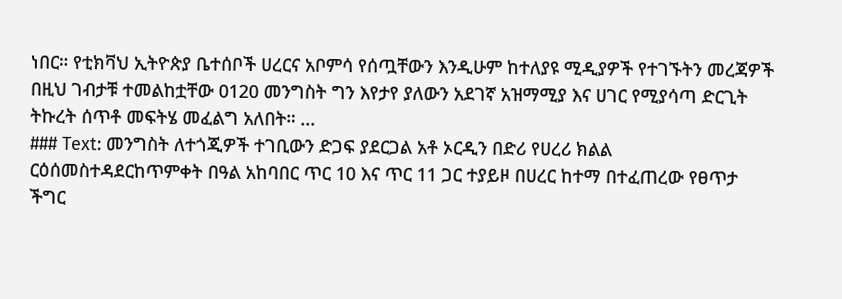ነበር። የቲክቫህ ኢትዮጵያ ቤተሰቦች ሀረርና አቦምሳ የሰጧቸውን እንዲሁም ከተለያዩ ሚዲያዎች የተገኙትን መረጃዎች በዚህ ገብታቹ ተመልከቷቸው 0120 መንግስት ግን እየታየ ያለውን አደገኛ አዝማሚያ እና ሀገር የሚያሳጣ ድርጊት ትኩረት ሰጥቶ መፍትሄ መፈልግ አለበት። ...
### Text: መንግስት ለተጎጂዎች ተገቢውን ድጋፍ ያደርጋል አቶ ኦርዲን በድሪ የሀረሪ ክልል ርዕሰመስተዳደርከጥምቀት በዓል አከባበር ጥር 10 እና ጥር 11 ጋር ተያይዞ በሀረር ከተማ በተፈጠረው የፀጥታ ችግር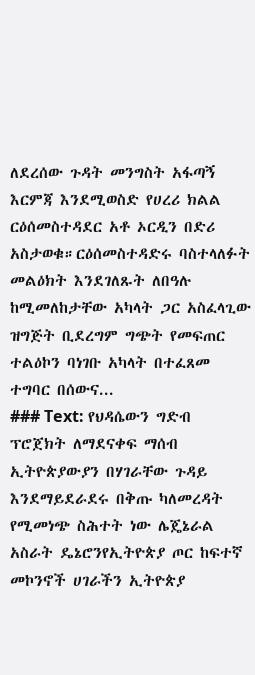ለደረሰው ጉዳት መንግስት አፋጣኝ እርምጃ እንደሚወስድ የሀረሪ ክልል ርዕሰመስተዳደር አቶ ኦርዲን በድሪ አስታወቁ።ርዕሰመስተዳድሩ ባስተላለፉት መልዕክት እንደገለጹት ለበዓሉ ከሚመለከታቸው አካላት ጋር አስፈላጊው ዝግጅት ቢደረግም ግጭት የመፍጠር ተልዕኮን ባነገቡ አካላት በተፈጸመ ተግባር በሰውና...
### Text: የህዳሴውን ግድብ ፕሮጀክት ለማደናቀፍ ማሰብ ኢትዮጵያውያን በሃገራቸው ጉዳይ እንደማይደራደሩ በቅጡ ካለመረዳት የሚመነጭ ስሕተት ነው ሌጄኔራል አስራት ዴኔሮንየኢትዮጵያ ጦር ከፍተኛ መኮንኖች ሀገራችን ኢትዮጵያ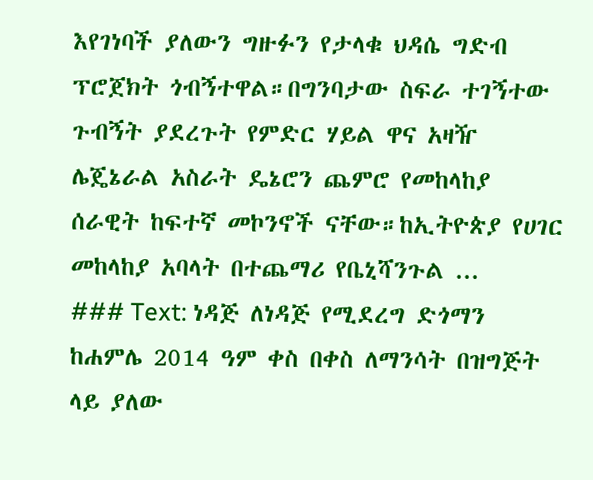እየገነባች ያለውን ግዙፉን የታላቁ ህዳሴ ግድብ ፕሮጀክት ጎብኝተዋል።በግንባታው ስፍራ ተገኝተው ጉብኝት ያደረጉት የምድር ሃይል ዋና አዛዥ ሌጄኔራል አስራት ዴኔሮን ጨምሮ የመከላከያ ሰራዊት ከፍተኛ መኮንኖች ናቸው።ከኢትዮጵያ የሀገር መከላከያ አባላት በተጨማሪ የቤኒሻንጉል ...
### Text: ነዳጅ ለነዳጅ የሚደረግ ድጎማን ከሐምሌ 2014 ዓም ቀስ በቀስ ለማንሳት በዝግጅት ላይ ያለው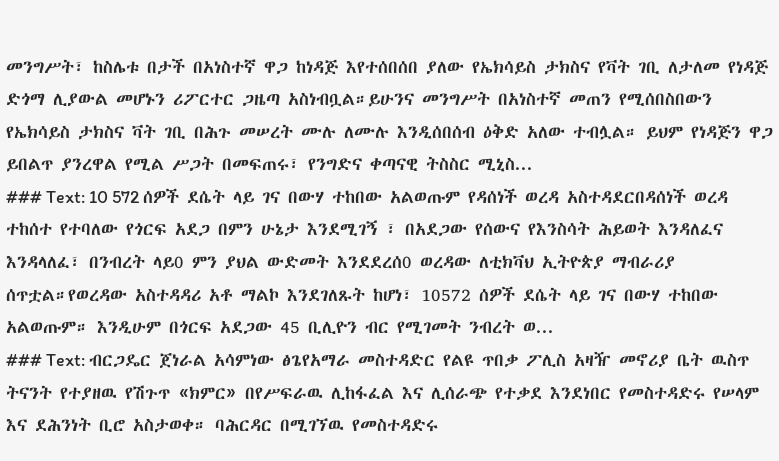መንግሥት፣ ከስሌቱ በታች በአነስተኛ ዋጋ ከነዳጅ እየተሰበሰበ ያለው የኤክሳይስ ታክስና የቫት ገቢ ለታለመ የነዳጅ ድጎማ ሊያውል መሆኑን ሪፖርተር ጋዜጣ አስነብቧል።ይሁንና መንግሥት በአነስተኛ መጠን የሚሰበስበውን የኤክሳይስ ታክስና ቫት ገቢ በሕጉ መሠረት ሙሉ ለሙሉ እንዲሰበሰብ ዕቅድ አለው ተብሏል። ይህም የነዳጅን ዋጋ ይበልጥ ያንረዋል የሚል ሥጋት በመፍጠሩ፣ የንግድና ቀጣናዊ ትስስር ሚኒስ...
### Text: 10 572 ሰዎች ደሴት ላይ ገና በውሃ ተከበው አልወጡም የዳሰነች ወረዳ አስተዳደርበዳሰነች ወረዳ ተከሰተ የተባለው የጎርፍ አደጋ በምን ሁኔታ እንደሚገኝ ፣ በአደጋው የሰውና የእንስሳት ሕይወት እንዳለፈና እንዳላለፈ፣ በንብረት ላይ0 ምን ያህል ውድመት እንደደረሰ0 ወረዳው ለቲክቫህ ኢትዮጵያ ማብራሪያ ሰጥቷል።የወረዳው አስተዳዳሪ አቶ ማልኮ እንደገለጹት ከሆነ፣ 10572 ሰዎች ደሴት ላይ ገና በውሃ ተከበው አልወጡም። እንዲሁም በጎርፍ አደጋው 45 ቢሊዮን ብር የሚገመት ንብረት ወ...
### Text: ብርጋዴር ጀነራል አሳምነው ፅጌየአማራ መስተዳድር የልዩ ጥበቃ ፖሊስ አዛዥ መኖሪያ ቤት ዉስጥ ትናንት የተያዘዉ የሽጉጥ «ክምር» በየሥፍራዉ ሊከፋፈል እና ሊሰራጭ የተቃደ እንደነበር የመስተዳድሩ የሠላም እና ደሕንነት ቢሮ አስታወቀ። ባሕርዳር በሚገኘዉ የመስተዳድሩ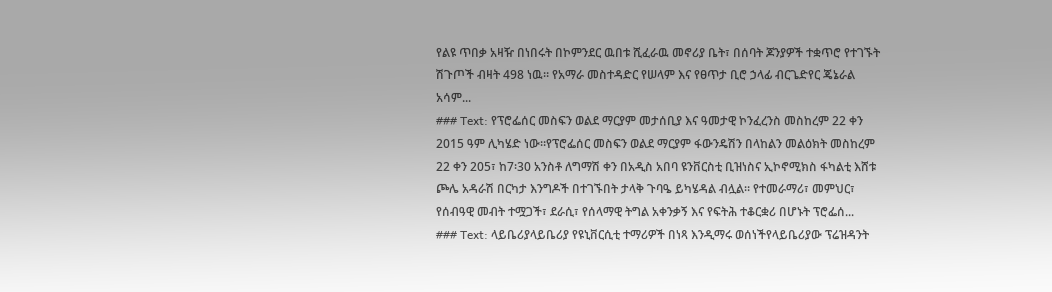የልዩ ጥበቃ አዛዥ በነበሩት በኮምንደር ዉበቱ ሺፈራዉ መኖሪያ ቤት፣ በሰባት ጆንያዎች ተቋጥሮ የተገኙት ሽጉጦች ብዛት 498 ነዉ። የአማራ መስተዳድር የሠላም እና የፀጥታ ቢሮ ኃላፊ ብርጌድየር ጄኔራል አሳም...
### Text: የፕሮፌሰር መስፍን ወልደ ማርያም መታሰቢያ እና ዓመታዊ ኮንፈረንስ መስከረም 22 ቀን 2015 ዓም ሊካሄድ ነው።የፕሮፌሰር መስፍን ወልደ ማርያም ፋውንዴሽን በላከልን መልዕክት መስከረም 22 ቀን 205፣ ከ7፡30 አንስቶ ለግማሽ ቀን በአዲስ አበባ ዩንቨርስቲ ቢዝነስና ኢኮኖሚክስ ፋካልቲ እሸቱ ጮሌ አዳራሽ በርካታ እንግዶች በተገኙበት ታላቅ ጉባዔ ይካሄዳል ብሏል። የተመራማሪ፣ መምህር፣ የሰብዓዊ መብት ተሟጋች፣ ደራሲ፣ የሰላማዊ ትግል አቀንቃኝ እና የፍትሕ ተቆርቋሪ በሆኑት ፕሮፌሰ...
### Text: ላይቤሪያላይቤሪያ የዩኒቨርሲቲ ተማሪዎች በነጻ እንዲማሩ ወሰነችየላይቤሪያው ፕሬዝዳንት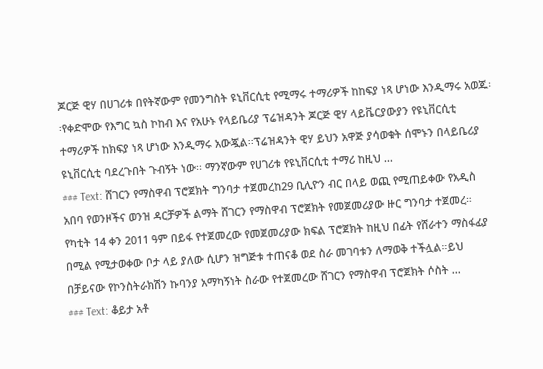ጆርጅ ዊሃ በሀገሪቱ በየትኛውም የመንግስት ዩኒቨርሲቲ የሚማሩ ተማሪዎች ከከፍያ ነጻ ሆነው እንዲማሩ አወጁ፡፡የቀድሞው የእግር ኳስ ኮከብ እና የአሁኑ የላይቤሪያ ፕሬዝዳንት ጆርጅ ዊሃ ላይቬርያውያን የዩኒቨርሲቲ ተማሪዎች ከክፍያ ነጻ ሆነው እንዲማሩ አውጇል፡፡ፕሬዝዳንት ዊሃ ይህን አዋጅ ያሳወቁት ሰሞኑን በላይቤሪያ ዩኒቨርሲቲ ባደረጉበት ጉብኝት ነው፡፡ ማንኛውም የሀገሪቱ የዩኒቨርሲቲ ተማሪ ከዚህ ...
### Text: ሸገርን የማስዋብ ፕሮጀክት ግንባታ ተጀመረከ29 ቢሊዮን ብር በላይ ወጪ የሚጠይቀው የአዲስ አበባ የወንዞችና ወንዝ ዳርቻዎች ልማት ሸገርን የማስዋብ ፕሮጀክት የመጀመሪያው ዙር ግንባታ ተጀመረ። የካቲት 14 ቀን 2011 ዓም በይፋ የተጀመረው የመጀመሪያው ክፍል ፕሮጀክት ከዚህ በፊት የሸራተን ማስፋፊያ በሚል የሚታወቀው ቦታ ላይ ያለው ሲሆን ዝግጅቱ ተጠናቆ ወደ ስራ መገባቱን ለማወቅ ተችሏል።ይህ በቻይናው የኮንስትራክሽን ኩባንያ አማካኝነት ስራው የተጀመረው ሸገርን የማስዋብ ፕሮጀክት ሶስት ...
### Text: ቆይታ አቶ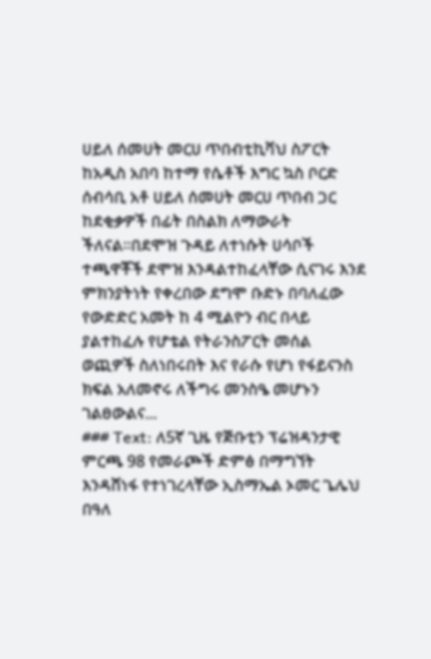ሀይለ ሰመሀት መርሀ ጥበብቲኪቫህ ስፖርት ከአዲስ አበባ ከተማ የሴቶች እግር ኳስ ቦርድ ሰብሳቢ አቶ ሀይለ ሰመሀት መርሀ ጥበብ ጋር ከደቂቃዎች በፊት በስልክ ለማውራት ችለናል።በደሞዝ ጉዳይ ለተነሱት ሀሳቦች ተጫዋቾች ደሞዝ እንዳልተከፈላቸው ሲናገሩ እንደ ምክንያትነት የቀረበው ደግሞ ቡድኑ በባለፈው የውድድር አመት ከ 4 ሚልዮን ብር በላይ ያልተከፈሉ የሆቴል የትራንስፖርት መሰል ወጪዎች ስለነበሩበት እና የራሱ የሆነ የፋይናንስ ክፍል አለመኖሩ ለችግሩ መንስዔ መሆኑን ገልፀውልና...
### Text: ለ5ኛ ጊዜ የጅቡቲን ፕሬዝዳንታዊ ምርጫ 98 የመራጮች ድምፅ በማግኘት እንዳሸነፋ የተነገረላቸው ኢስማኤል ኦመር ጌሌህ በዓለ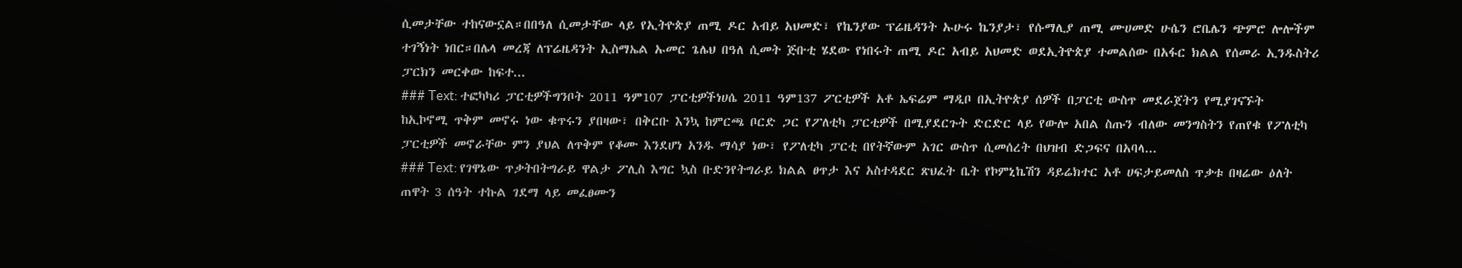ሲመታቸው ተከናውኗል።በበዓለ ሲመታቸው ላይ የኢትዮጵያ ጠሚ ዶር አብይ አህመድ፣ የኬንያው ፕሬዜዳንት ኡሁሩ ኬንያታ፣ የሱማሊያ ጠሚ ሙሀመድ ሁሴን ሮቤሌን ጭምሮ ሎሎችም ተገኝነት ነበር።በሌላ መረጃ ለፕሬዜዳንት ኢስማኤል ኡመር ጌሌህ በዓለ ሲመት ጅቡቲ ሄደው የነበሩት ጠሚ ዶር አብይ አህመድ ወደኢትዮጵያ ተመልሰው በአፋር ክልል የሰመራ ኢንዱስትሪ ፓርክን መርቀው ከፍተ...
### Text: ተፎካካሪ ፓርቲዎችግንቦት 2011 ዓም107 ፓርቲዎችነሀሴ 2011 ዓም137 ፖርቲዎች አቶ ኤፍሬም ማዲቦ በኢትዮጵያ ሰዎች በፓርቲ ውስጥ መደራጀትን የሚያገናኙት ከኢኮኖሚ ጥቅም መኖሩ ነው ቁጥሩን ያበዛው፣ በቅርቡ እንኳ ከምርጫ ቦርድ ጋር የፖለቲካ ፓርቲዎች በሚያደርጉት ድርድር ላይ የውሎ አበል ስጡን ብለው መንግስትን የጠየቁ የፖለቲካ ፓርቲዎች መኖራቸው ምን ያህል ለጥቅም የቆሙ እንደሆነ አንዱ ማሳያ ነው፣ የፖለቲካ ፓርቲ በየትኛውም አገር ውስጥ ሲመሰረት በህዝብ ድጋፍና በአባላ...
### Text: የገዋኔው ጥቃትበትግራይ ዋልታ ፖሊስ እግር ኳስ ቡድንየትግራይ ክልል ፀጥታ እና አስተዳደር ጽህፈት ቤት የኮምኒኬሽን ዳይሬክተር አቶ ሀፍታይመለስ ጥቃቱ በዛሬው ዕለት ጠዋት 3 ሰዓት ተኩል ገደማ ላይ መፈፀሙን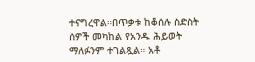ተናግረዋል።በጥቃቱ ከቆሰሉ ስድስት ሰዎች መካከል የአንዱ ሕይወት ማለፉንም ተገልጿል። አቶ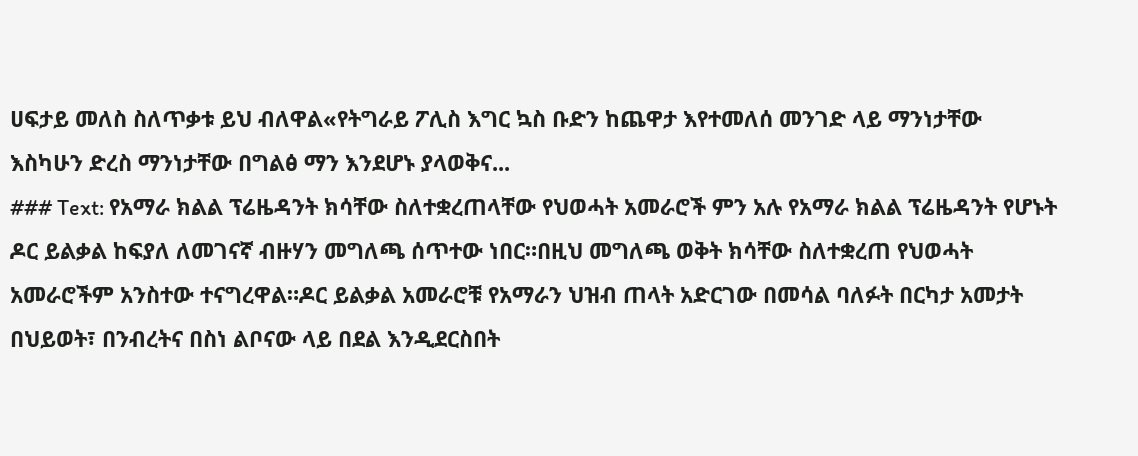ሀፍታይ መለስ ስለጥቃቱ ይህ ብለዋል«የትግራይ ፖሊስ እግር ኳስ ቡድን ከጨዋታ እየተመለሰ መንገድ ላይ ማንነታቸው እስካሁን ድረስ ማንነታቸው በግልፅ ማን እንደሆኑ ያላወቅና...
### Text: የአማራ ክልል ፕሬዜዳንት ክሳቸው ስለተቋረጠላቸው የህወሓት አመራሮች ምን አሉ የአማራ ክልል ፕሬዜዳንት የሆኑት ዶር ይልቃል ከፍያለ ለመገናኛ ብዙሃን መግለጫ ሰጥተው ነበር።በዚህ መግለጫ ወቅት ክሳቸው ስለተቋረጠ የህወሓት አመራሮችም አንስተው ተናግረዋል።ዶር ይልቃል አመራሮቹ የአማራን ህዝብ ጠላት አድርገው በመሳል ባለፉት በርካታ አመታት በህይወት፣ በንብረትና በስነ ልቦናው ላይ በደል እንዲደርስበት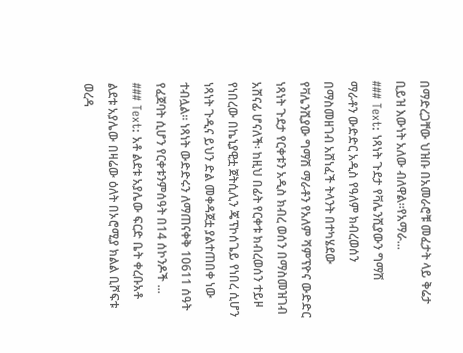በማድረጋቸው ህዝቡ በአመራሮቹ መፈታት ላይ ቅሬታ ቢይዝ እውነት አለው ብለዋል።የአማራ...
### Text: ነጻነት ጉደታ የቫሌንሺያውን ግማሽ ማራቶን ውድድር አዲስ የዓለም ክብረወሰን በማስመዘገብ አሸነፈች ትላንት በተካሄደው የቫሌንሺያው ግማሽ ማራቶን የአለም ሻምፕዮና ውድድር ነጻነት ጉደታ የርቀቱን አዲስ ክብረ ወሰን በማስመዝገብ አሸናፊ ሆናለች፡ ከዚህ በፊት የርቀቱ ክብረወሰን ተይዞ የነበረው በኬኒያዊቷ ጀትሲሊን ጄፕኮሰጌይ የነበረ ሲሆን ነጻነት ጉዲና ይህን ድል መቀዳጀቷ ያልተጠበቀ ነው ተብሏል፡፡ ነጻነት ውድድሩን ለማጠናቀቅ 10611 ሰዓት የፈጀባት ሲሆን የርቀቱንምሰዓት በ14 ሰኮንዶች ...
### Text: አቶ ልደቱ አያሌው ፍርድ ቤት ቀረቡአቶ ልደቱ አያሌው በዛሬው ዕለት በኦሮሚያ ክልል ቢሾፍቱ ወረዳ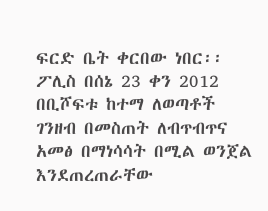ፍርድ ቤት ቀርበው ነበር፡፡ፖሊስ በሰኔ 23 ቀን 2012 በቢሾፍቱ ከተማ ለወጣቶች ገንዘብ በመስጠት ለብጥብጥና አመፅ በማነሳሳት በሚል ወንጀል እንደጠረጠራቸው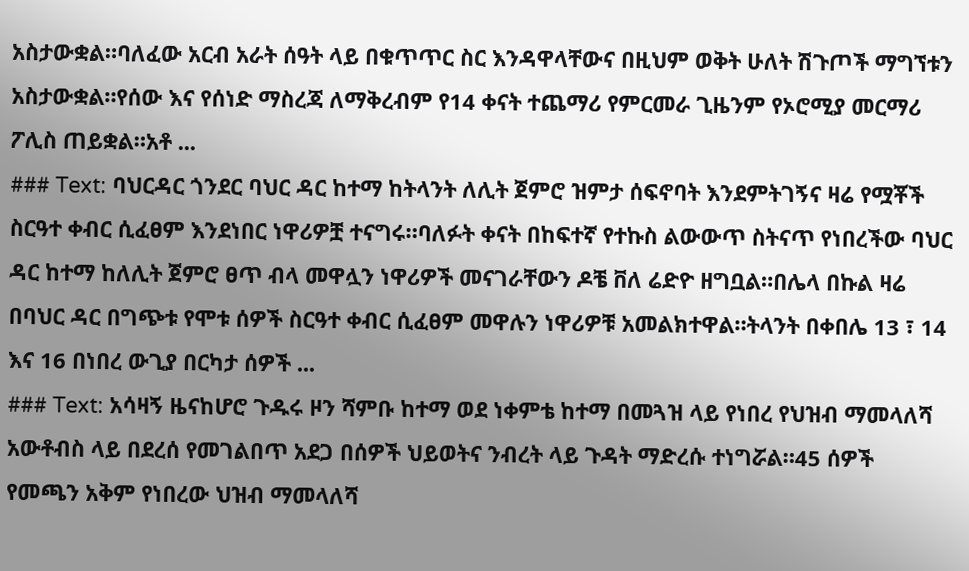አስታውቋል።ባለፈው አርብ አራት ሰዓት ላይ በቁጥጥር ስር እንዳዋላቸውና በዚህም ወቅት ሁለት ሽጉጦች ማግኘቱን አስታውቋል።የሰው እና የሰነድ ማስረጃ ለማቅረብም የ14 ቀናት ተጨማሪ የምርመራ ጊዜንም የኦሮሚያ መርማሪ ፖሊስ ጠይቋል።አቶ ...
### Text: ባህርዳር ጎንደር ባህር ዳር ከተማ ከትላንት ለሊት ጀምሮ ዝምታ ሰፍኖባት እንደምትገኝና ዛሬ የሟቾች ስርዓተ ቀብር ሲፈፀም እንደነበር ነዋሪዎቿ ተናግሩ።ባለፉት ቀናት በከፍተኛ የተኩስ ልውውጥ ስትናጥ የነበረችው ባህር ዳር ከተማ ከለሊት ጀምሮ ፀጥ ብላ መዋሏን ነዋሪዎች መናገራቸውን ዶቼ ቨለ ሬድዮ ዘግቧል።በሌላ በኩል ዛሬ በባህር ዳር በግጭቱ የሞቱ ሰዎች ስርዓተ ቀብር ሲፈፀም መዋሉን ነዋሪዎቹ አመልክተዋል።ትላንት በቀበሌ 13 ፣ 14 እና 16 በነበረ ውጊያ በርካታ ሰዎች ...
### Text: አሳዛኝ ዜናከሆሮ ጉዱሩ ዞን ሻምቡ ከተማ ወደ ነቀምቴ ከተማ በመጓዝ ላይ የነበረ የህዝብ ማመላለሻ አውቶብስ ላይ በደረሰ የመገልበጥ አደጋ በሰዎች ህይወትና ንብረት ላይ ጉዳት ማድረሱ ተነግሯል።45 ሰዎች የመጫን አቅም የነበረው ህዝብ ማመላለሻ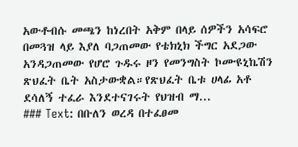አውቶብሱ መጫን ከነረበት አቅም በላይ ሰዎችን አሳፍሮ በመጓዝ ላይ እያለ ባጋጠመው የቴክኒክ ችግር አደጋው አንዳጋጠመው የሆሮ ጉዱሩ ዞን የመንግስት ኮሙዩኒኬሽን ጽህፈት ቤት አስታውቋል።የጽህፈት ቤቱ ሀላፊ አቶ ደሳለኝ ተፈራ እንደተናገሩት የህዝብ ማ...
### Text: በቡለን ወረዳ በተፈፀመ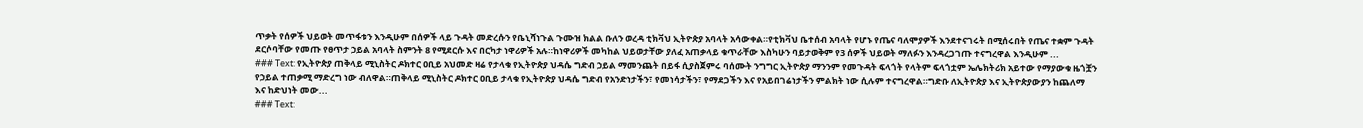ጥቃት የሰዎች ህይወት መጥፋቱን እንዲሁም በሰዎች ላይ ጉዳት መድረሱን የቤኒሻነጉል ጉሙዝ ክልል ቡለን ወረዳ ቲክቫህ ኢትዮጵያ አባላት አሳውቀል።የቲክቫህ ቤተሰብ አባላት የሆኑ የጤና ባለሞያዎች እንደተናገሩት በሚሰሩበት የጤና ተቋም ጉዳት ደርሶባቸው የመጡ የፀጥታ ኃይል አባላት ስምንት 8 የሚደርሱ እና በርካታ ነዋሪዎች አሉ።ከነዋሪዎች መካከል ህይወታቸው ያለፈ አጠቃላይ ቁጥራቸው እስካሁን ባይታወቅም የ3 ሰዎች ህይወት ማለፉን እንዳረጋገጡ ተናግረዋል እንዲሁም ...
### Text: የኢትዮጵያ ጠቅላይ ሚኒስትር ዶክተር ዐቢይ አህመድ ዛሬ የታላቁ የኢትዮጵያ ህዳሴ ግድብ ኃይል ማመንጨት በይፋ ሲያስጀምሩ ባሰሙት ንግግር ኢትዮጵያ ማንንም የመጉዳት ፍላጎት የላትም ፍላጎቷም ኤሌክትሪክ አይተው የማያውቁ ዜጎቿን የኃይል ተጠቃሚ ማድረግ ነው ብለዋል።ጠቅላይ ሚኒስትር ዶክተር ዐቢይ ታላቁ የኢትዮጵያ ህዳሴ ግድብ የአንድነታችን፣ የመነሳታችን፣ የማደጋችን እና የአይበገሬነታችን ምልክት ነው ሲሉም ተናግረዋል።ግድቡ ለኢትዮጵያ እና ኢትዮጵያውያን ከጨለማ እና ከድህነት መው...
### Text: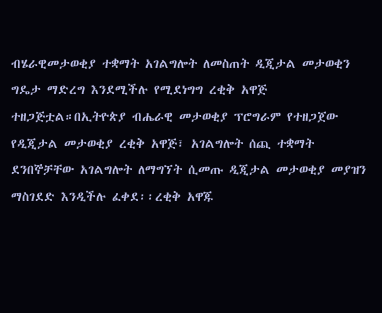ብሄራዊመታወቂያ ተቋማት አገልግሎት ለመስጠት ዲጂታል መታወቂን ግዴታ ማድረግ እንደሚችሉ የሚደነግግ ረቂቅ አዋጅ ተዘጋጅቷል።በኢትዮጵያ ብሔራዊ መታወቂያ ፕሮግራም የተዘጋጀው የዲጂታል መታወቂያ ረቂቅ አዋጅ፣ አገልግሎት ሰጪ ተቋማት ደንበኞቻቸው አገልግሎት ለማግኘት ሲመጡ ዲጂታል መታወቂያ መያዝን ማስገደድ እንዲችሉ ፈቀደ፡፡ረቂቅ አዋጁ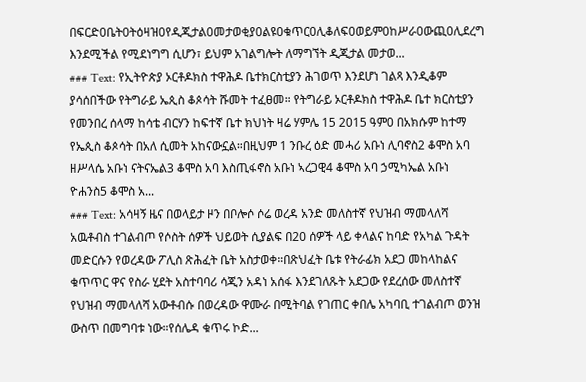በፍርድ0ቤት0ትዕዛዝ0የዲጂታል0መታወቂያ0ልዩ0ቁጥር0ሊቆለፍ0ወይም0ከሥራ0ውጪ0ሊደረግ እንደሚችል የሚደነግግ ሲሆን፣ ይህም አገልግሎት ለማግኘት ዲጂታል መታወ...
### Text: የኢትዮጵያ ኦርቶዶክስ ተዋሕዶ ቤተክርስቲያን ሕገወጥ እንደሆነ ገልጻ እንዲቆም ያሳሰበችው የትግራይ ኤጲስ ቆጶሳት ሹመት ተፈፀመ። የትግራይ ኦርቶዶክስ ተዋሕዶ ቤተ ክርስቲያን የመንበረ ሰላማ ከሳቴ ብርሃን ከፍተኛ ቤተ ክህነት ዛሬ ሃምሌ 15 2015 ዓም0 በአክሱም ከተማ የኤጲስ ቆጶሳት በአለ ሲመት አከናውኗል።በዚህም 1 ንቡረ ዕድ መሓሪ አቡነ ሊባኖስ2 ቆሞስ አባ ዘሥላሴ አቡነ ናትናኤል3 ቆሞስ አባ እስጢፋኖስ አቡነ ኣረጋዊ4 ቆሞስ አባ ኃሚካኤል አቡነ ዮሐንስ5 ቆሞስ አ...
### Text: አሳዛኝ ዜና በወላይታ ዞን በቦሎሶ ሶሬ ወረዳ አንድ መለስተኛ የህዝብ ማመላለሻ አዉቶብስ ተገልብጦ የሶስት ሰዎች ህይወት ሲያልፍ በ20 ሰዎች ላይ ቀላልና ከባድ የአካል ጉዳት መድርሱን የወረዳው ፖሊስ ጽሕፈት ቤት አስታወቀ።በጽህፈት ቤቱ የትራፊክ አደጋ መከላከልና ቁጥጥር ዋና የስራ ሂደት አስተባባሪ ሳጂን አዳነ አሰፋ እንደገለጹት አደጋው የደረሰው መለስተኛ የህዝብ ማመላለሻ አውቶብሱ በወረዳው ዋሙራ በሚትባል የገጠር ቀበሌ አካባቢ ተገልብጦ ወንዝ ውስጥ በመግባቱ ነው።የሰሌዳ ቁጥሩ ኮድ...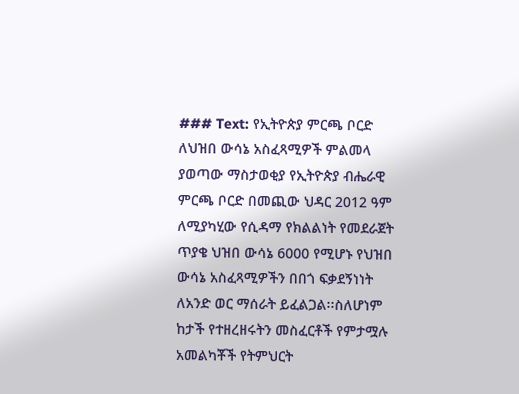### Text: የኢትዮጵያ ምርጫ ቦርድ ለህዝበ ውሳኔ አስፈጻሚዎች ምልመላ ያወጣው ማስታወቂያ የኢትዮጵያ ብሔራዊ ምርጫ ቦርድ በመጪው ህዳር 2012 ዓም ለሚያካሂው የሲዳማ የክልልነት የመደራጀት ጥያቄ ህዝበ ውሳኔ 6000 የሚሆኑ የህዝበ ውሳኔ አስፈጻሚዎችን በበጎ ፍቃደኝነነት ለአንድ ወር ማሰራት ይፈልጋል፡፡ስለሆነም ከታች የተዘረዘሩትን መስፈርቶች የምታሟሉ አመልካቾች የትምህርት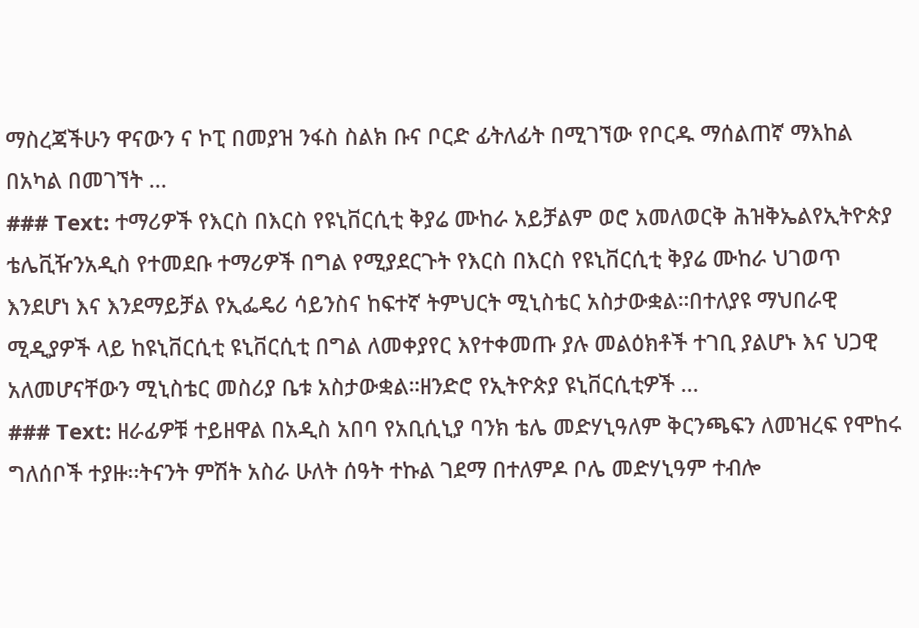ማስረጃችሁን ዋናውን ና ኮፒ በመያዝ ንፋስ ስልክ ቡና ቦርድ ፊትለፊት በሚገኘው የቦርዱ ማሰልጠኛ ማእከል በአካል በመገኘት ...
### Text: ተማሪዎች የእርስ በእርስ የዩኒቨርሲቲ ቅያሬ ሙከራ አይቻልም ወሮ አመለወርቅ ሕዝቅኤልየኢትዮጵያ ቴሌቪዥንአዲስ የተመደቡ ተማሪዎች በግል የሚያደርጉት የእርስ በእርስ የዩኒቨርሲቲ ቅያሬ ሙከራ ህገወጥ እንደሆነ እና እንደማይቻል የኢፌዴሪ ሳይንስና ከፍተኛ ትምህርት ሚኒስቴር አስታውቋል።በተለያዩ ማህበራዊ ሚዲያዎች ላይ ከዩኒቨርሲቲ ዩኒቨርሲቲ በግል ለመቀያየር እየተቀመጡ ያሉ መልዕክቶች ተገቢ ያልሆኑ እና ህጋዊ አለመሆናቸውን ሚኒስቴር መስሪያ ቤቱ አስታውቋል።ዘንድሮ የኢትዮጵያ ዩኒቨርሲቲዎች ...
### Text: ዘራፊዎቹ ተይዘዋል በአዲስ አበባ የአቢሲኒያ ባንክ ቴሌ መድሃኒዓለም ቅርንጫፍን ለመዝረፍ የሞከሩ ግለሰቦች ተያዙ፡፡ትናንት ምሽት አስራ ሁለት ሰዓት ተኩል ገደማ በተለምዶ ቦሌ መድሃኒዓም ተብሎ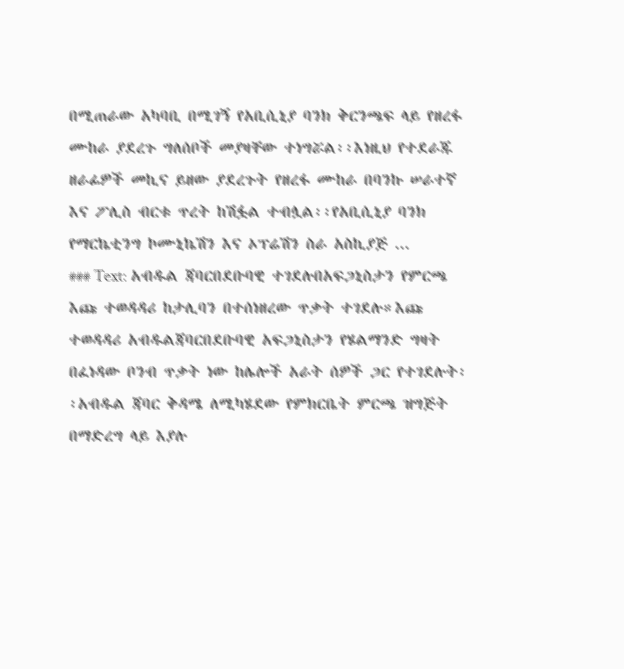በሚጠራው አካባቢ በሚገኝ የአቢሲኒያ ባንክ ቅርንጫፍ ላይ የዘረፋ ሙከራ ያደረጉ ግለሰቦች መያዛቸው ተነግሯል፡፡እነዚህ የተደራጁ ዘራፊዎች መኪና ይዘው ያደረጉት የዘረፋ ሙከራ በባንኩ ሠራተኛ እና ፖሊስ ብርቱ ጥረት ከሽፏል ተብሏል፡፡የአቢሲኒያ ባንክ የማርኬቲንግ ኮሙኒኬሽን እና ኦፕሬሽን ስራ አስኪያጅ ...
### Text: አብዱል ጃባርበደቡባዊ ተገደሉበአፍጋኒስታን የምርጫ እጩ ተወዳዳሪ ከታሊባን በተሰነዘረው ጥቃት ተገደሉ።እጩ ተወዳዳሪ አብዱልጃባርበደቡባዊ አፍጋኒስታን የሄልማንድ ግዛት በፈነዳው ቦንብ ጥቃት ነው ከሌሎች አራት ሰዎች ጋር የተገደሉት፡፡አብዱል ጃባር ቅዳሜ ለሚካሄደው የምክርቤት ምርጫ ዝግጅት በማድረግ ላይ እያሉ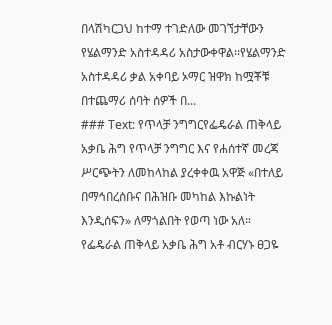በላሽካርጋህ ከተማ ተገድለው መገኘታቸውን የሄልማንድ አስተዳዳሪ አስታውቀዋል፡፡የሄልማንድ አስተዳዳሪ ቃል አቀባይ ኦማር ዝዋክ ከሟቾቹ በተጨማሪ ሰባት ሰዎች በ...
### Text: የጥላቻ ንግግርየፌዴራል ጠቅላይ አቃቤ ሕግ የጥላቻ ንግግር እና የሐሰተኛ መረጃ ሥርጭትን ለመከላከል ያረቀቀዉ አዋጅ «በተለይ በማኅበረሰቡና በሕዝቡ መካከል እኩልነት እንዲሰፍን» ለማጎልበት የወጣ ነው አለ። የፌዴራል ጠቅላይ አቃቤ ሕግ አቶ ብርሃኑ ፀጋዬ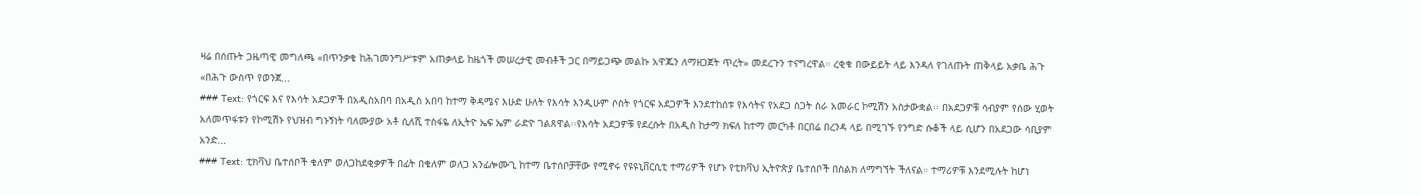ዛሬ በሰጡት ጋዜጣዊ መግለጫ «በጥንቃቄ ከሕገመንግሥቱም አጠቃላይ ከዜጎች መሠረታዊ መብቶች ጋር በማይጋጭ መልኩ አዋጁን ለማዘጋጀት ጥረት» መደረጉን ተናግረዋል። ረቂቁ በውይይት ላይ እንዳለ የገለጡት ጠቅላይ አቃቤ ሕጉ «በሕጉ ውስጥ የወንጀ...
### Text: የጎርፍ እና የእሳት አደጋዎች በአዲስአበባ በአዲስ አበባ ከተማ ቅዳሜና እሁድ ሁለት የእሳት እንዲሁም ሶስት የጎርፍ አደጋዎች እንደተከሰቱ የእሳትና የአደጋ ስጋት ስራ አመራር ኮሚሽን አስታውቋል፡፡ በአደጋዎቹ ሳብያም የሰው ሂወት አለመጥፋቱን የኮሚሽኑ የህዝብ ግኑኝነት ባለሙያው አቶ ሲለሺ ተስፋዬ ለኢትዮ ኤፍ ኤም ራድዮ ገልጸዋል፡፡የእሳት አደጋዎቹ የደረሱት በአዲስ ከታማ ክፍለ ከተማ መርካቶ በርበሬ በረንዳ ላይ በሚገኙ የንግድ ሱቆች ላይ ሲሆን በአደጋው ሳቢያም አንድ...
### Text: ቲክቫህ ቤተሰቦች ቄለም ወለጋከደቂቃዎች በፊት በቄለም ወለጋ አንፊሎሙጊ ከተማ ቤተሰቦቻቸው የሚኖሩ የዩዩኒቨርሲቲ ተማሪዎች የሆኑ የቲክቫህ ኢትዮጵያ ቤተሰቦች በስልክ ለማግኘት ችለናል። ተማሪዎቹ እንደሚሉት ከሆነ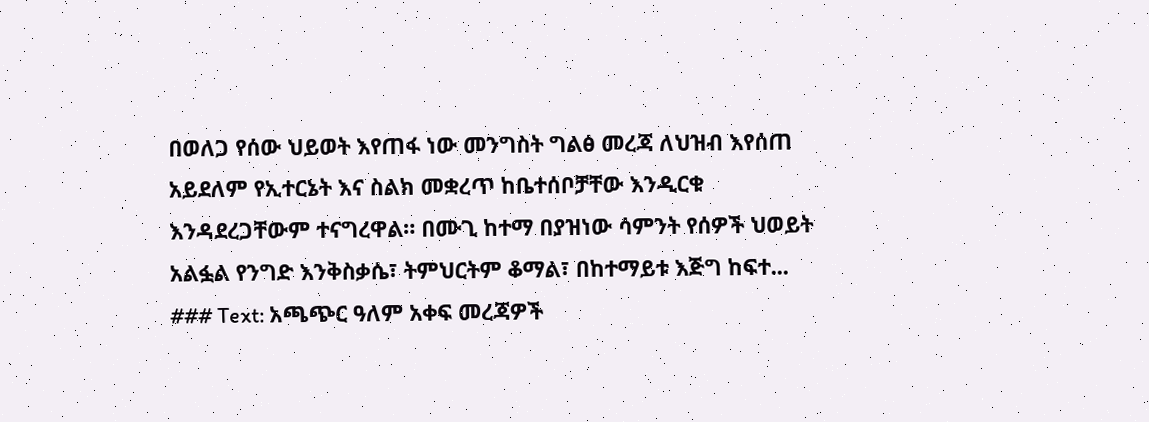በወለጋ የሰው ህይወት እየጠፋ ነው መንግስት ግልፅ መረጃ ለህዝብ እየሰጠ አይደለም የኢተርኔት እና ስልክ መቋረጥ ከቤተሰቦቻቸው እንዲርቁ እንዳደረጋቸውም ተናግረዋል። በሙጊ ከተማ በያዝነው ሳምንት የሰዎች ህወይት አልፏል የንግድ እንቅስቃሴ፣ ትምህርትም ቆማል፣ በከተማይቱ እጅግ ከፍተ...
### Text: አጫጭር ዓለም አቀፍ መረጃዎች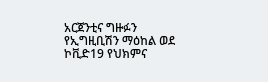አርጀንቲና ግዙፉን የኢግዚቢሽን ማዕከል ወደ ኮቪድ19 የህክምና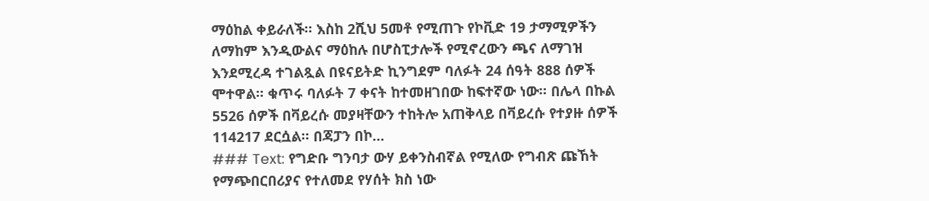ማዕከል ቀይራለች። እስከ 2ሺህ 5መቶ የሚጠጉ የኮቪድ 19 ታማሚዎችን ለማከም እንዲውልና ማዕከሉ በሆስፒታሎች የሚኖረውን ጫና ለማገዝ እንደሚረዳ ተገልጿል በዩናይትድ ኪንግደም ባለፉት 24 ሰዓት 888 ሰዎች ሞተዋል። ቁጥሩ ባለፉት 7 ቀናት ከተመዘገበው ከፍተኛው ነው። በሌላ በኩል 5526 ሰዎች በቫይረሱ መያዛቸውን ተከትሎ አጠቅላይ በቫይረሱ የተያዙ ሰዎች 114217 ደርሷል። በጃፓን በኮ...
### Text: የግድቡ ግንባታ ውሃ ይቀንስብኛል የሚለው የግብጽ ጩኸት የማጭበርበሪያና የተለመደ የሃሰት ክስ ነው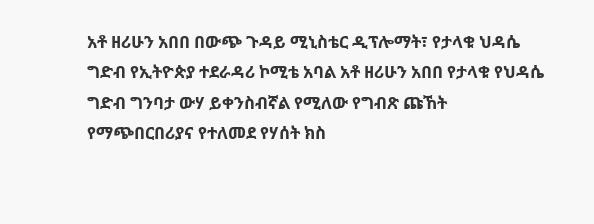አቶ ዘሪሁን አበበ በውጭ ጉዳይ ሚኒስቴር ዲፕሎማት፣ የታላቁ ህዳሴ ግድብ የኢትዮጵያ ተደራዳሪ ኮሚቴ አባል አቶ ዘሪሁን አበበ የታላቁ የህዳሴ ግድብ ግንባታ ውሃ ይቀንስብኛል የሚለው የግብጽ ጩኸት የማጭበርበሪያና የተለመደ የሃሰት ክስ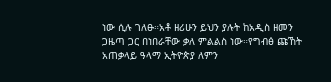ነው ሲሉ ገለፁ።አቶ ዘሪሁን ይህን ያሉት ከአዲስ ዘመን ጋዜጣ ጋር በነበራቸው ቃለ ምልልስ ነው።የግብፅ ጩኸት አጠቃላይ ዓላማ ኢትዮጵያ ለምን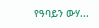የዓባይን ውሃ...